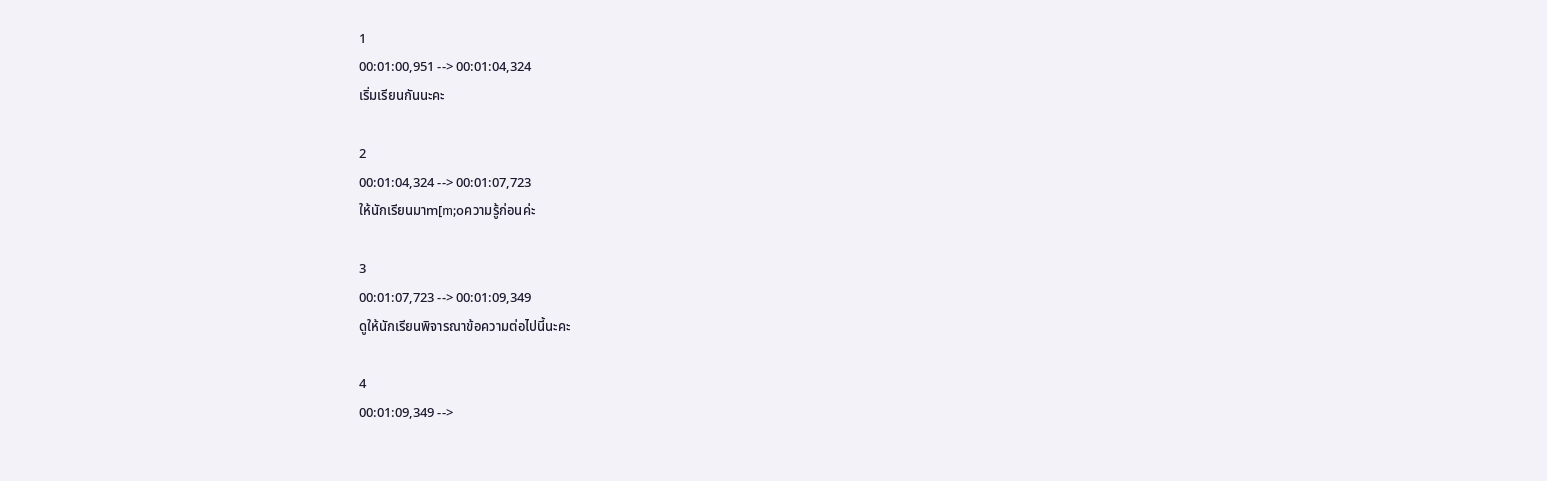1
00:01:00,951 --> 00:01:04,324
เริ่มเรียนกันนะคะ

2
00:01:04,324 --> 00:01:07,723
ให้นักเรียนมาm[m;oความรู้ก่อนค่ะ

3
00:01:07,723 --> 00:01:09,349
ดูให้นักเรียนพิจารณาข้อความต่อไปนี้นะคะ

4
00:01:09,349 -->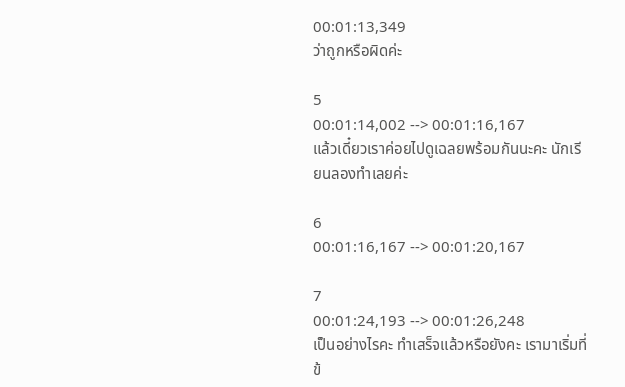00:01:13,349
ว่าถูกหรือผิดค่ะ

5
00:01:14,002 --> 00:01:16,167
แล้วเดี๋ยวเราค่อยไปดูเฉลยพร้อมกันนะคะ นักเรียนลองทำเลยค่ะ

6
00:01:16,167 --> 00:01:20,167

7
00:01:24,193 --> 00:01:26,248
เป็นอย่างไรคะ ทำเสร็จแล้วหรือยังคะ เรามาเริ่มที่ข้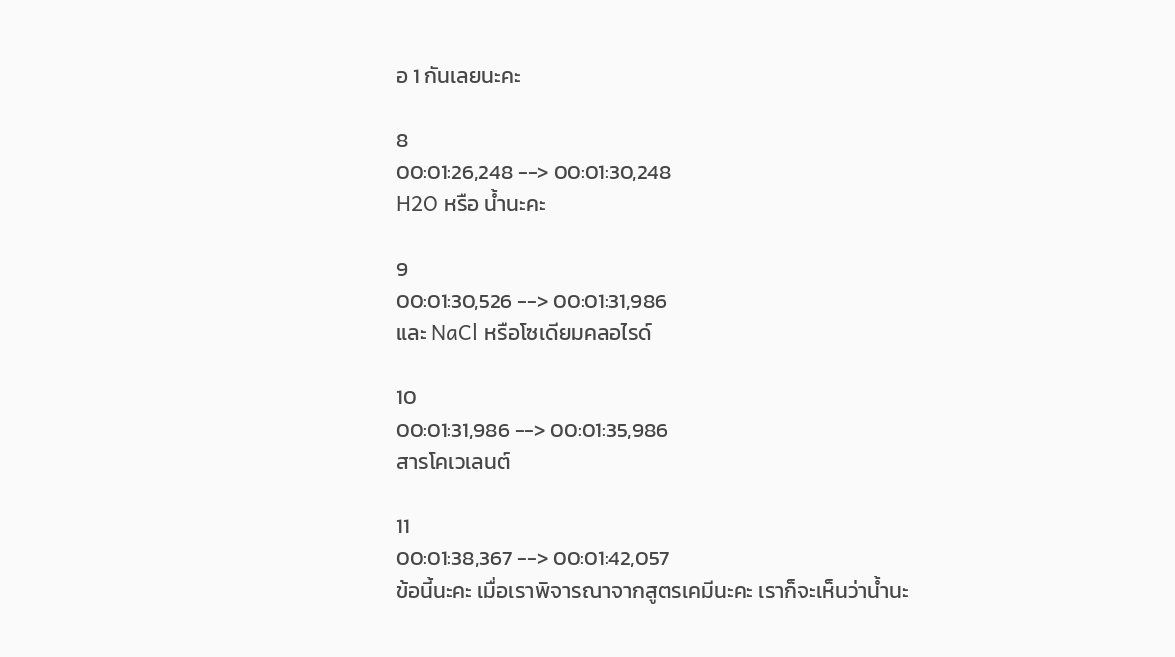อ 1 กันเลยนะคะ

8
00:01:26,248 --> 00:01:30,248
H2O หรือ น้ำนะคะ

9
00:01:30,526 --> 00:01:31,986
และ NaCl หรือโซเดียมคลอไรด์

10
00:01:31,986 --> 00:01:35,986
สารโคเวเลนต์

11
00:01:38,367 --> 00:01:42,057
ข้อนี้นะคะ เมื่อเราพิจารณาจากสูตรเคมีนะคะ เราก็จะเห็นว่าน้ำนะ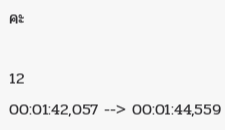คะ

12
00:01:42,057 --> 00:01:44,559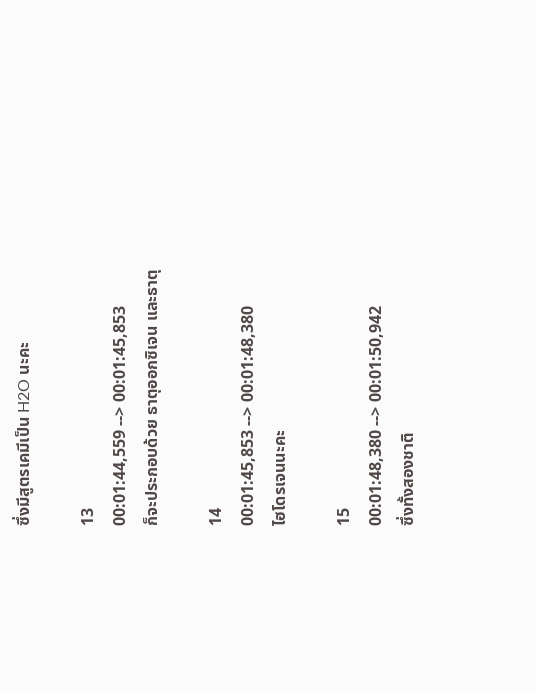ซึ่งมีสูตรเคมีเป็น H2O นะคะ

13
00:01:44,559 --> 00:01:45,853
ก็จะประกอบด้วย ธาตุออกซิเจน และธาตุ

14
00:01:45,853 --> 00:01:48,380
ไฮโดรเจนนะคะ

15
00:01:48,380 --> 00:01:50,942
ซึ่งทั้งสองชาติ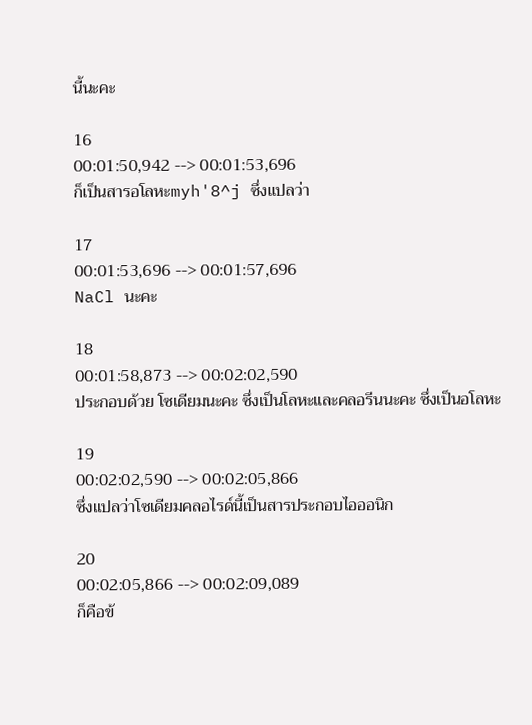นี้นะคะ

16
00:01:50,942 --> 00:01:53,696
ก็เป็นสารอโลหะmyh'8^j ซึ่งแปลว่า

17
00:01:53,696 --> 00:01:57,696
NaCl นะคะ

18
00:01:58,873 --> 00:02:02,590
ประกอบด้วย โซเดียมนะคะ ซึ่งเป็นโลหะและคลอรีนนะคะ ซึ่งเป็นอโลหะ

19
00:02:02,590 --> 00:02:05,866
ซึ่งแปลว่าโซเดียมคลอไรด์นี้เป็นสารประกอบไอออนิก

20
00:02:05,866 --> 00:02:09,089
ก็คือข้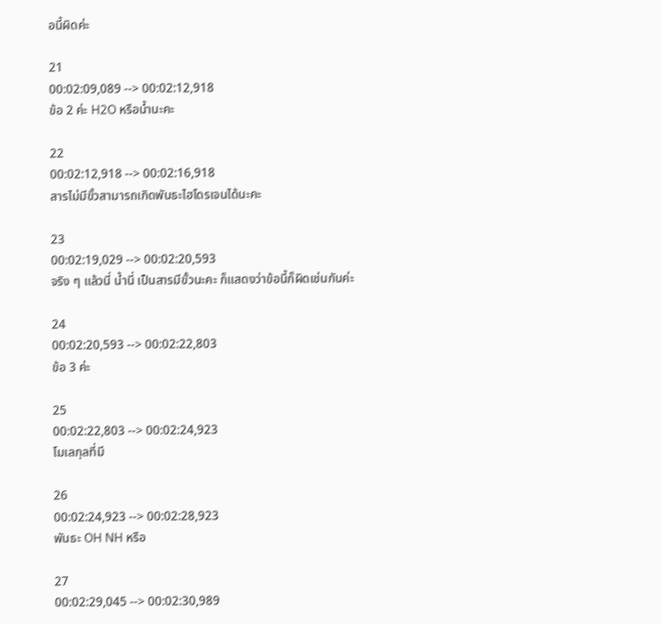อนี้ผิดค่ะ

21
00:02:09,089 --> 00:02:12,918
ข้อ 2 ค่ะ H2O หรือน้ำนะคะ

22
00:02:12,918 --> 00:02:16,918
สารไม่มีขั้วสามารถเกิดพันธะไฮโดรเจนได้นะคะ

23
00:02:19,029 --> 00:02:20,593
จริง ๆ แล้วนี่ น้ำนี่ เป็นสารมีขั้วนะคะ ก็แสดงว่าข้อนี้ก็ผิดเช่นกันค่ะ

24
00:02:20,593 --> 00:02:22,803
ข้อ 3 ค่ะ

25
00:02:22,803 --> 00:02:24,923
โมเลกุลที่มี

26
00:02:24,923 --> 00:02:28,923
พันธะ OH NH หรือ

27
00:02:29,045 --> 00:02:30,989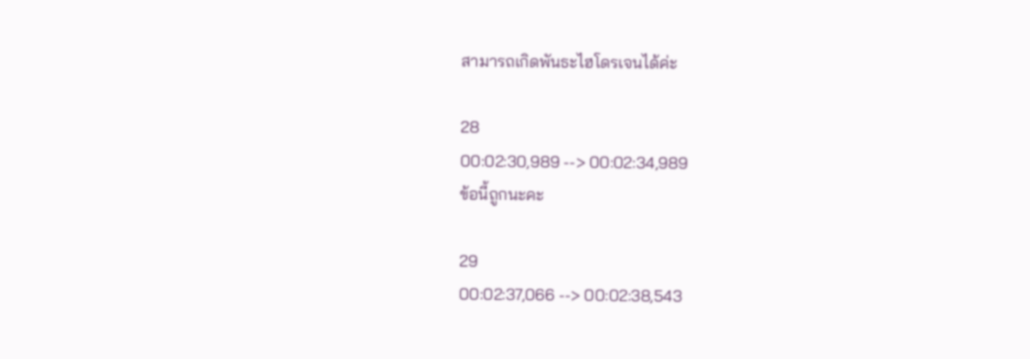สามารถเกิดพันธะไฮโดรเจนได้ค่ะ

28
00:02:30,989 --> 00:02:34,989
ข้อนี้ถูกนะคะ

29
00:02:37,066 --> 00:02:38,543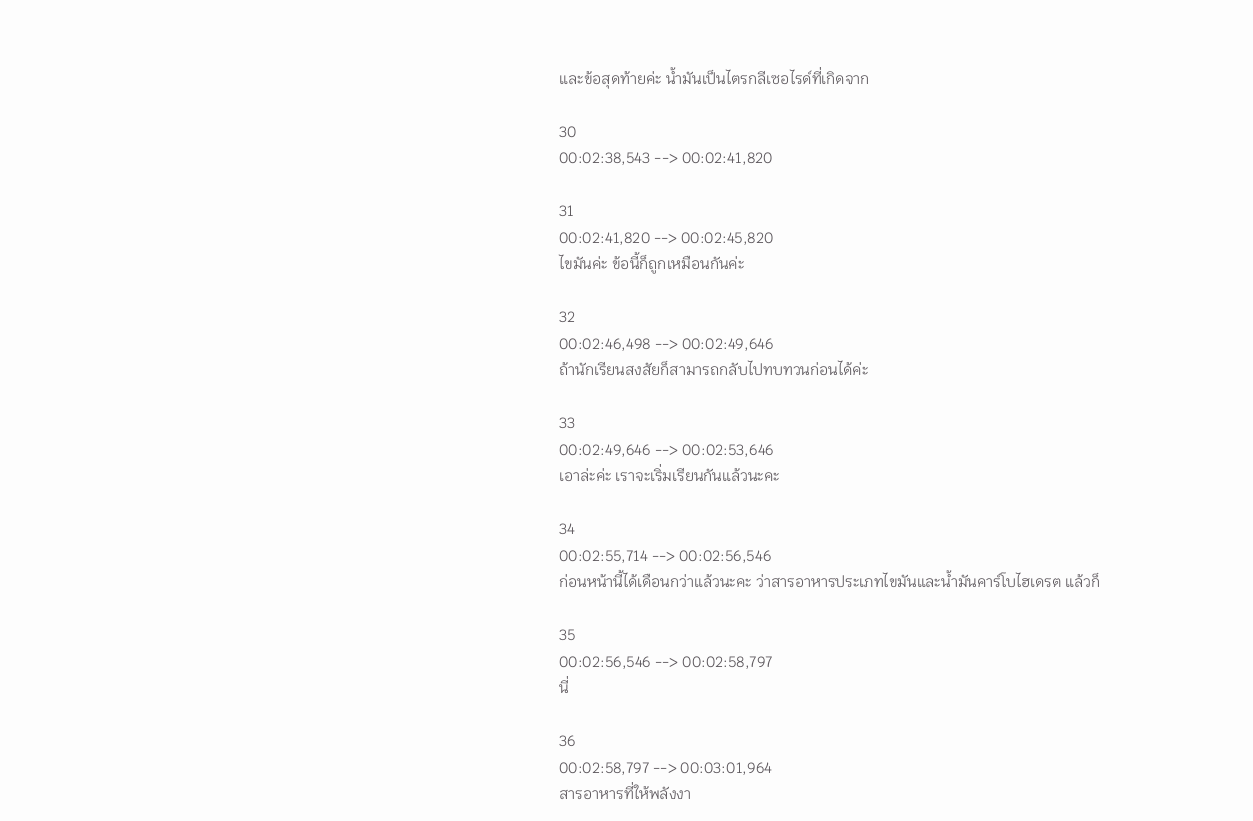และข้อสุดท้ายค่ะ น้ำมันเป็นไตรกลีเซอไรด์ที่เกิดจาก

30
00:02:38,543 --> 00:02:41,820

31
00:02:41,820 --> 00:02:45,820
ไขมันค่ะ ข้อนี้ก็ถูกเหมือนกันค่ะ

32
00:02:46,498 --> 00:02:49,646
ถ้านักเรียนสงสัยก็สามารถกลับไปทบทวนก่อนได้ค่ะ

33
00:02:49,646 --> 00:02:53,646
เอาล่ะค่ะ เราจะเริ่มเรียนกันแล้วนะคะ

34
00:02:55,714 --> 00:02:56,546
ก่อนหน้านี้ได้เดือนกว่าแล้วนะคะ ว่าสารอาหารประเภทไขมันและน้ำมันคาร์โบไฮเดรต แล้วก็

35
00:02:56,546 --> 00:02:58,797
นี่

36
00:02:58,797 --> 00:03:01,964
สารอาหารที่ให้พลังงา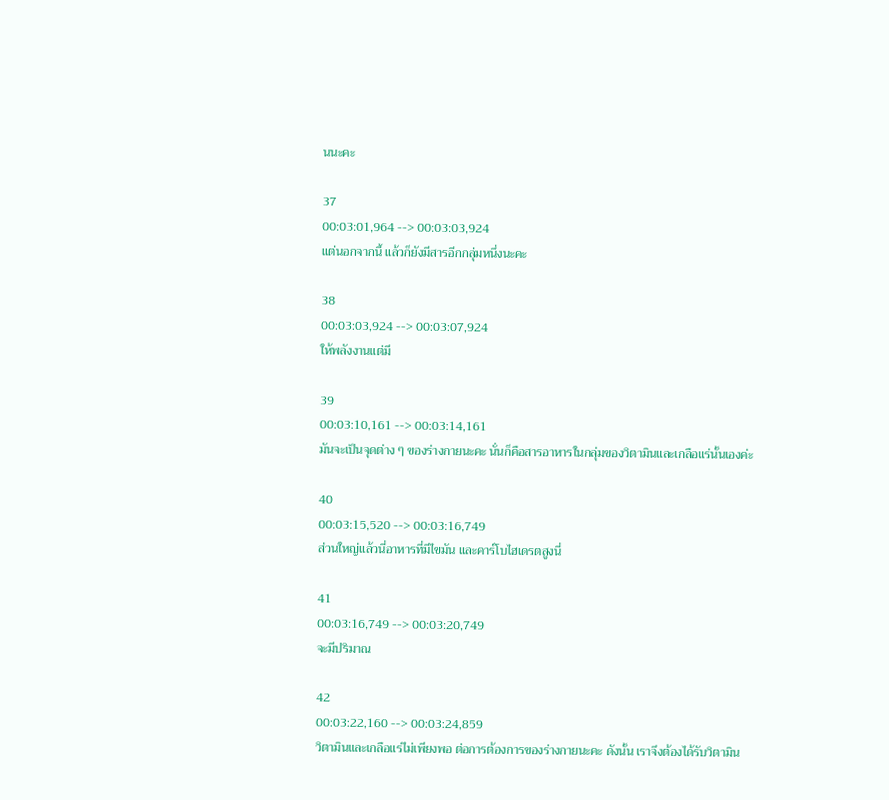นนะคะ

37
00:03:01,964 --> 00:03:03,924
แต่นอกจากนี้ แล้วก็ยังมีสารอีกกลุ่มหนึ่งนะคะ

38
00:03:03,924 --> 00:03:07,924
ให้พลังงานแต่มี

39
00:03:10,161 --> 00:03:14,161
มันจะเป็นจุดต่าง ๆ ของร่างกายนะคะ นั่นก็คือสารอาหารในกลุ่มของวิตามินและเกลือแร่นั้นเองค่ะ

40
00:03:15,520 --> 00:03:16,749
ส่วนใหญ่แล้วนี่อาหารที่มีไขมัน และคาร์โบไฮเดรตสูงนี่

41
00:03:16,749 --> 00:03:20,749
จะมีปริมาณ

42
00:03:22,160 --> 00:03:24,859
วิตามินและเกลือแร่ไม่เพียงพอ ต่อการต้องการของร่างกายนะคะ ดังนั้น เราจึงต้องได้รับวิตามิน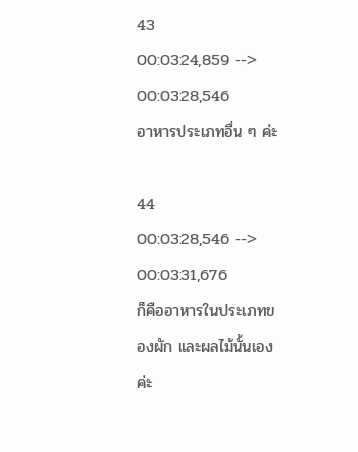43
00:03:24,859 --> 00:03:28,546
อาหารประเภทอื่น ๆ ค่ะ

44
00:03:28,546 --> 00:03:31,676
ก็คืออาหารในประเภทของผัก และผลไม้นั้นเองค่ะ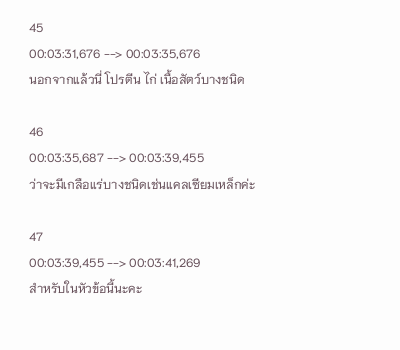45
00:03:31,676 --> 00:03:35,676
นอกจากแล้วนี่ โปรตีน ไก่ เนื้อสัตว์บางชนิด

46
00:03:35,687 --> 00:03:39,455
ว่าจะมีเกลือแร่บางชนิดเช่นแคลเซียมเหล็กค่ะ

47
00:03:39,455 --> 00:03:41,269
สำหรับในหัวข้อนี้นะคะ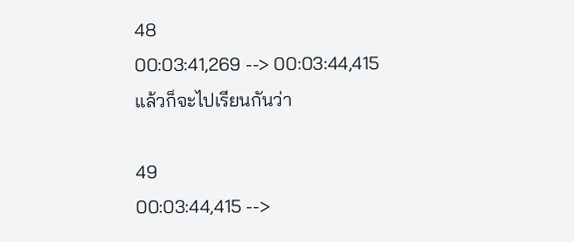48
00:03:41,269 --> 00:03:44,415
แล้วก็จะไปเรียนกันว่า

49
00:03:44,415 -->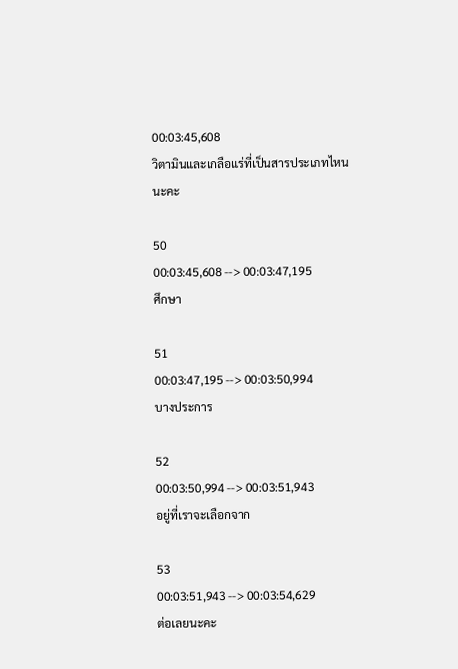00:03:45,608
วิตามินและเกลือแร่ที่เป็นสารประเภทไหนนะคะ

50
00:03:45,608 --> 00:03:47,195
ศึกษา

51
00:03:47,195 --> 00:03:50,994
บางประการ

52
00:03:50,994 --> 00:03:51,943
อยู่ที่เราจะเลือกจาก

53
00:03:51,943 --> 00:03:54,629
ต่อเลยนะคะ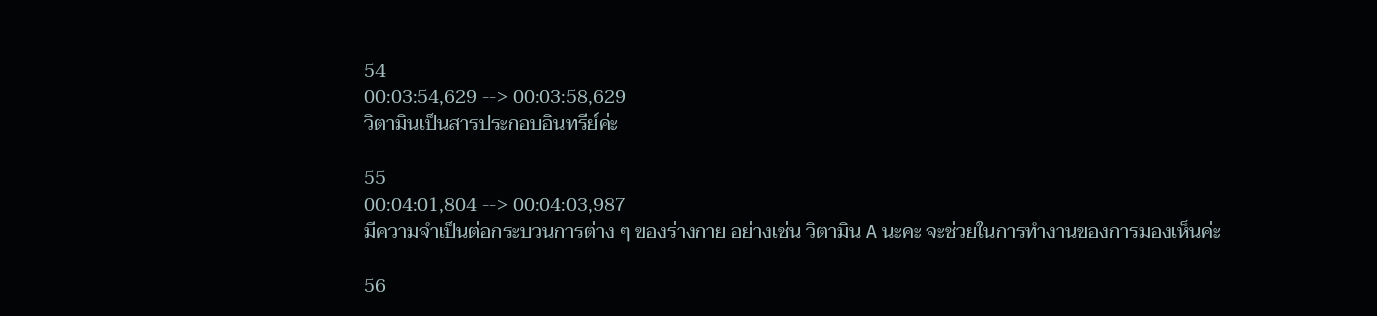54
00:03:54,629 --> 00:03:58,629
วิตามินเป็นสารประกอบอินทรีย์ค่ะ

55
00:04:01,804 --> 00:04:03,987
มีความจำเป็นต่อกระบวนการต่าง ๆ ของร่างกาย อย่างเช่น วิตามิน A นะคะ จะช่วยในการทำงานของการมองเห็นค่ะ

56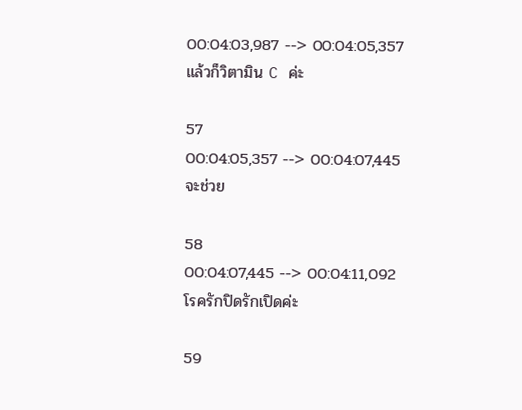00:04:03,987 --> 00:04:05,357
แล้วก็วิตามิน C ค่ะ

57
00:04:05,357 --> 00:04:07,445
จะช่วย

58
00:04:07,445 --> 00:04:11,092
โรครักปิดรักเปิดค่ะ

59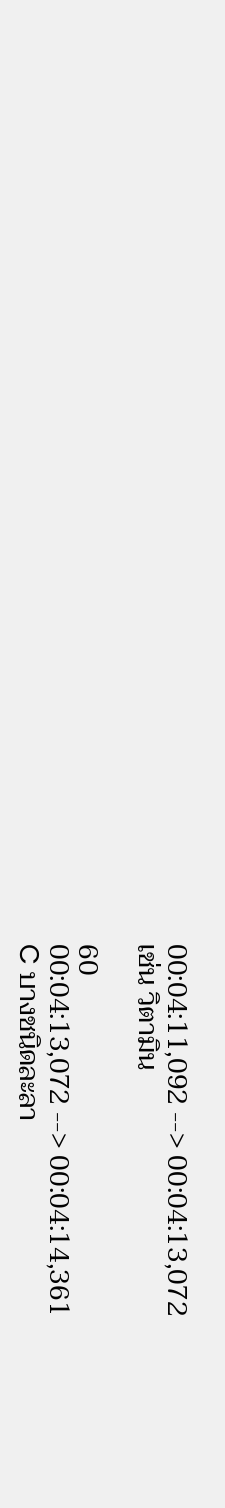00:04:11,092 --> 00:04:13,072
เช่น วิตามิน

60
00:04:13,072 --> 00:04:14,361
C บางชนิดละลา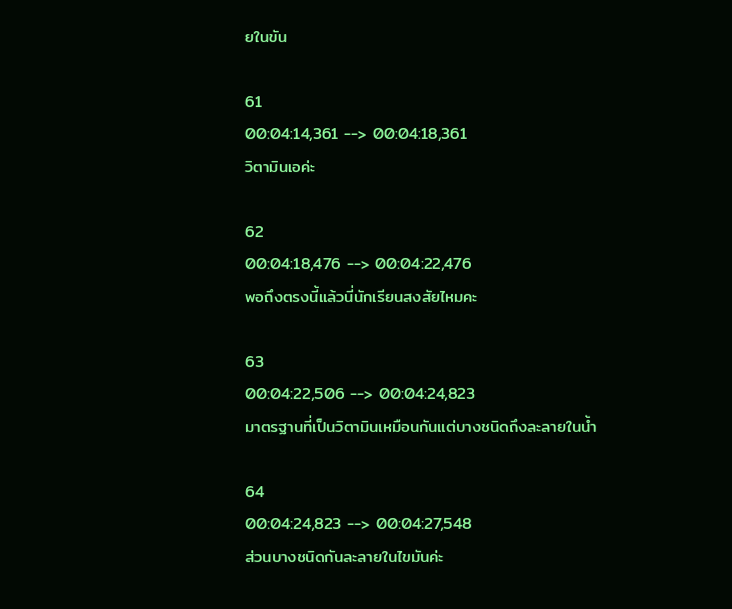ยในขัน

61
00:04:14,361 --> 00:04:18,361
วิตามินเอค่ะ

62
00:04:18,476 --> 00:04:22,476
พอถึงตรงนี้แล้วนี่นักเรียนสงสัยไหมคะ

63
00:04:22,506 --> 00:04:24,823
มาตรฐานที่เป็นวิตามินเหมือนกันแต่บางชนิดถึงละลายในน้ำ

64
00:04:24,823 --> 00:04:27,548
ส่วนบางชนิดกันละลายในไขมันค่ะ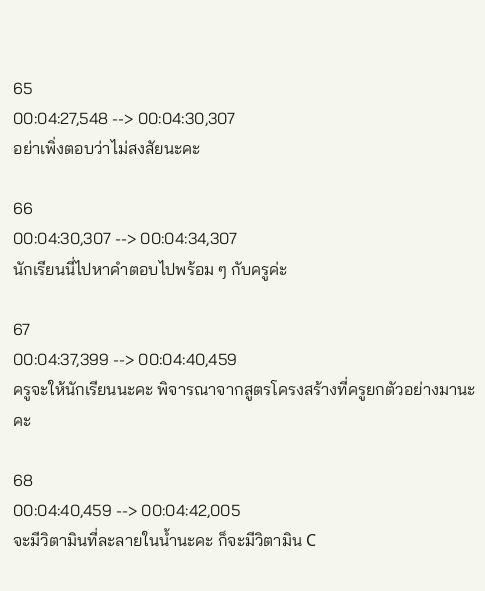65
00:04:27,548 --> 00:04:30,307
อย่าเพิ่งตอบว่าไม่สงสัยนะคะ

66
00:04:30,307 --> 00:04:34,307
นักเรียนนี่ไปหาคำตอบไปพร้อม ๆ กับครูค่ะ

67
00:04:37,399 --> 00:04:40,459
ครูจะให้นักเรียนนะคะ พิจารณาจากสูตรโครงสร้างที่ครูยกตัวอย่างมานะคะ

68
00:04:40,459 --> 00:04:42,005
จะมีวิตามินที่ละลายในน้ำนะคะ ก็จะมีวิตามิน C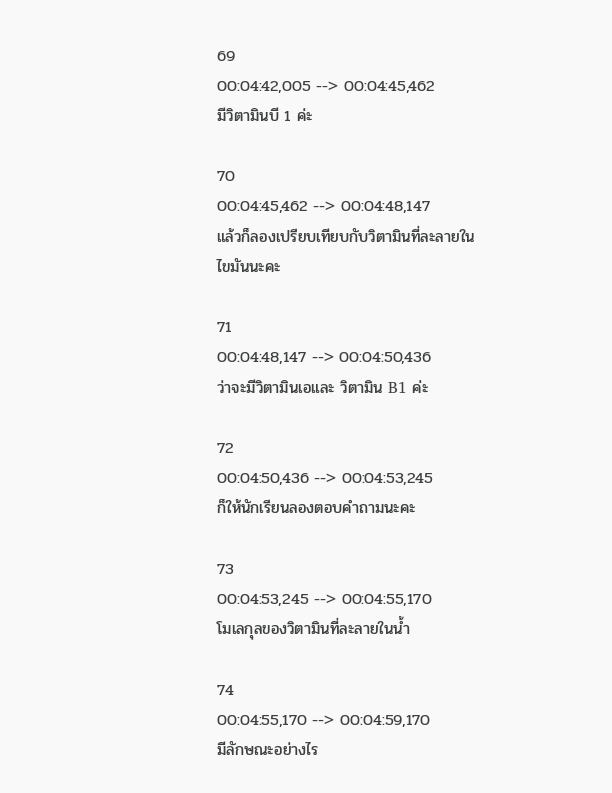69
00:04:42,005 --> 00:04:45,462
มีวิตามินบี 1 ค่ะ

70
00:04:45,462 --> 00:04:48,147
แล้วก็ลองเปรียบเทียบกับวิตามินที่ละลายในไขมันนะคะ

71
00:04:48,147 --> 00:04:50,436
ว่าจะมีวิตามินเอและ วิตามิน B1 ค่ะ

72
00:04:50,436 --> 00:04:53,245
ก็ให้นักเรียนลองตอบคำถามนะคะ

73
00:04:53,245 --> 00:04:55,170
โมเลกุลของวิตามินที่ละลายในน้ำ

74
00:04:55,170 --> 00:04:59,170
มีลักษณะอย่างไร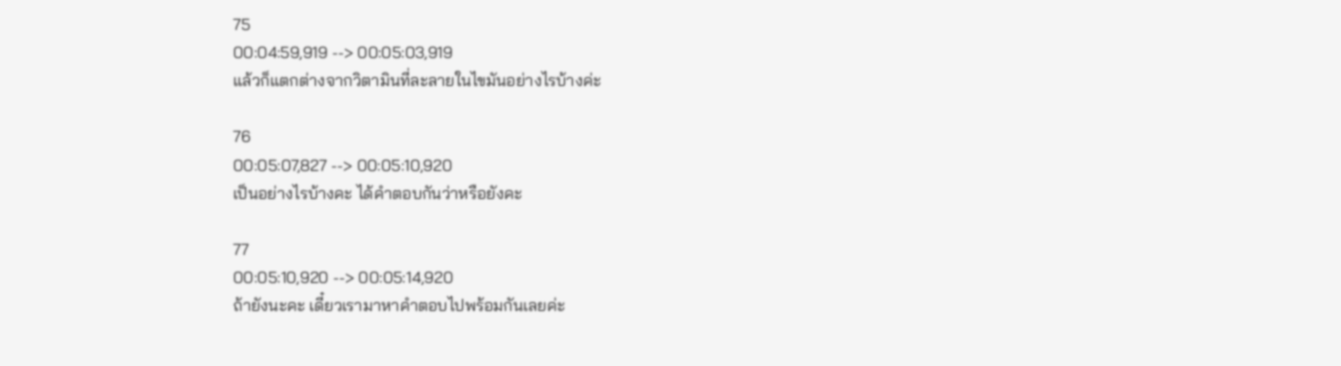75
00:04:59,919 --> 00:05:03,919
แล้วก็แตกต่างจากวิตามินที่ละลายในไขมันอย่างไรบ้างค่ะ

76
00:05:07,827 --> 00:05:10,920
เป็นอย่างไรบ้างคะ ได้คำตอบกันว่าหรือยังคะ

77
00:05:10,920 --> 00:05:14,920
ถ้ายังนะคะ เดี๋ยวเรามาหาคำตอบไปพร้อมกันเลยค่ะ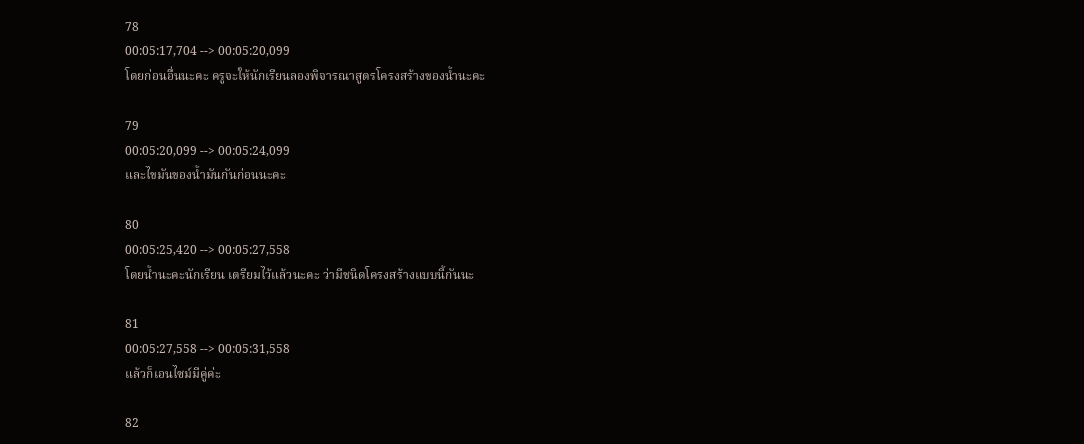78
00:05:17,704 --> 00:05:20,099
โดยก่อนอื่นนะคะ ครูจะให้นักเรียนลองพิจารณาสูตรโครงสร้างของน้ำนะคะ

79
00:05:20,099 --> 00:05:24,099
และไขมันของน้ำมันกันก่อนนะคะ

80
00:05:25,420 --> 00:05:27,558
โดยน้ำนะคะนักเรียน เตรียมไว้แล้วนะคะ ว่ามีชนิดโครงสร้างแบบนี้กันนะ

81
00:05:27,558 --> 00:05:31,558
แล้วก็เอนไซม์มีคู่ค่ะ

82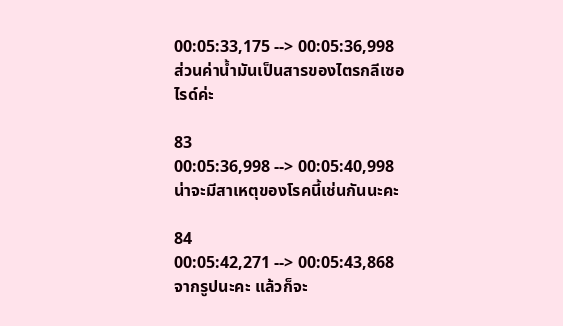00:05:33,175 --> 00:05:36,998
ส่วนค่าน้ำมันเป็นสารของไตรกลีเซอไรด์ค่ะ

83
00:05:36,998 --> 00:05:40,998
น่าจะมีสาเหตุของโรคนี้เช่นกันนะคะ

84
00:05:42,271 --> 00:05:43,868
จากรูปนะคะ แล้วก็จะ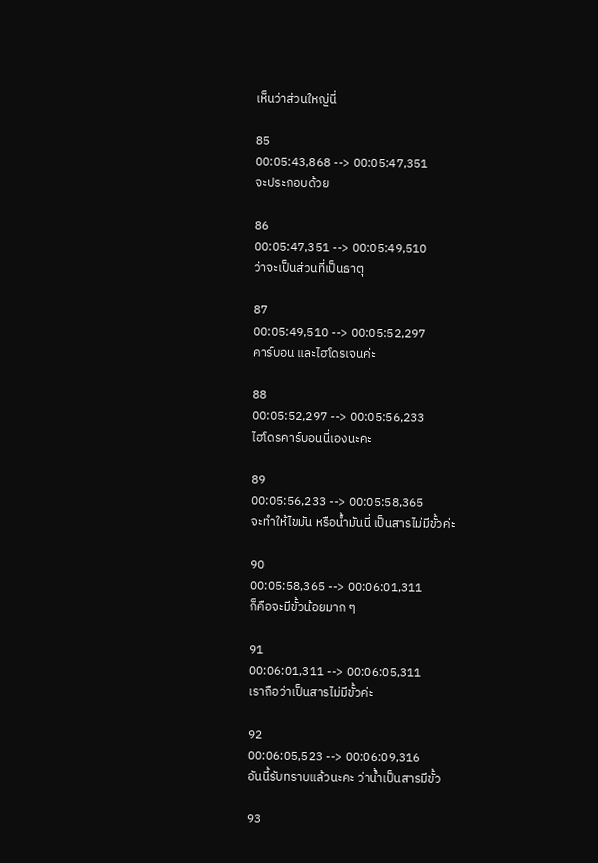เห็นว่าส่วนใหญ่นี่

85
00:05:43,868 --> 00:05:47,351
จะประกอบด้วย

86
00:05:47,351 --> 00:05:49,510
ว่าจะเป็นส่วนที่เป็นธาตุ

87
00:05:49,510 --> 00:05:52,297
คาร์บอน และไฮโดรเจนค่ะ

88
00:05:52,297 --> 00:05:56,233
ไฮโดรคาร์บอนนี่เองนะคะ

89
00:05:56,233 --> 00:05:58,365
จะทำให้ไขมัน หรือน้ำมันนี่ เป็นสารไม่มีขั้วค่ะ

90
00:05:58,365 --> 00:06:01,311
ก็คือจะมีขั้วน้อยมาก ๆ

91
00:06:01,311 --> 00:06:05,311
เราถือว่าเป็นสารไม่มีขั้วค่ะ

92
00:06:05,523 --> 00:06:09,316
อันนี้รับทราบแล้วนะคะ ว่าน้ำเป็นสารมีขั้ว

93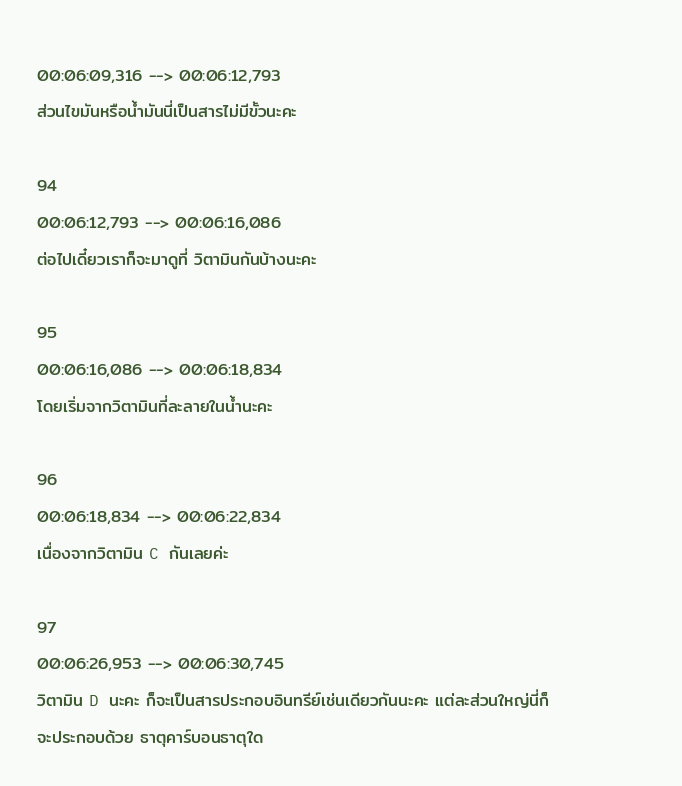00:06:09,316 --> 00:06:12,793
ส่วนไขมันหรือน้ำมันนี่เป็นสารไม่มีขั้วนะคะ

94
00:06:12,793 --> 00:06:16,086
ต่อไปเดี๋ยวเราก็จะมาดูที่ วิตามินกันบ้างนะคะ

95
00:06:16,086 --> 00:06:18,834
โดยเริ่มจากวิตามินที่ละลายในน้ำนะคะ

96
00:06:18,834 --> 00:06:22,834
เนื่องจากวิตามิน C กันเลยค่ะ

97
00:06:26,953 --> 00:06:30,745
วิตามิน D นะคะ ก็จะเป็นสารประกอบอินทรีย์เช่นเดียวกันนะคะ แต่ละส่วนใหญ่นี่ก็จะประกอบด้วย ธาตุคาร์บอนธาตุใด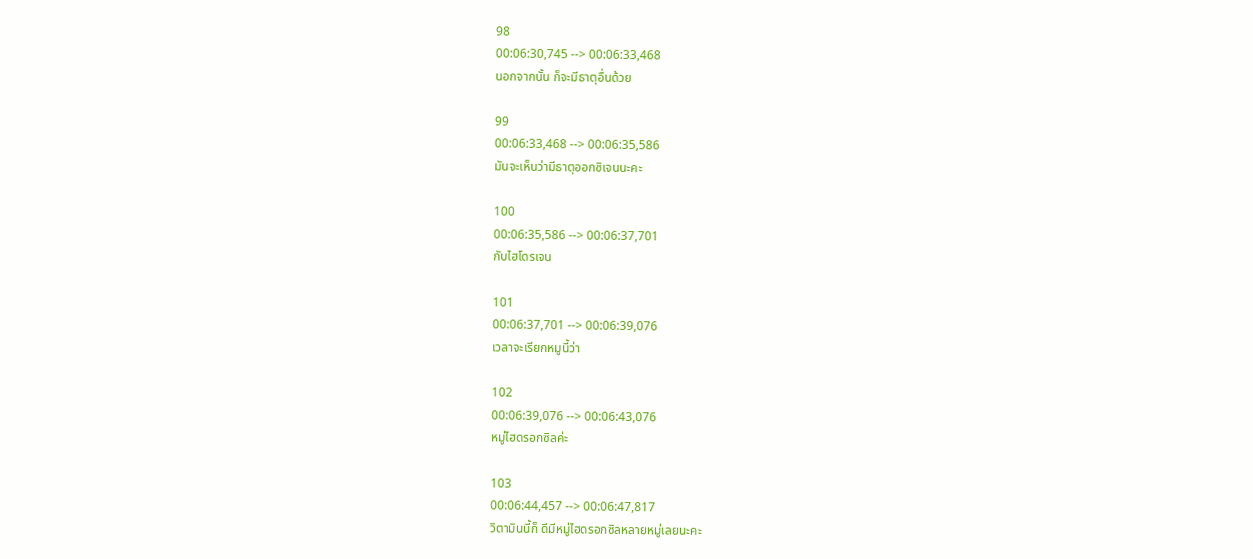98
00:06:30,745 --> 00:06:33,468
นอกจากนั้น ก็จะมีธาตุอื่นด้วย

99
00:06:33,468 --> 00:06:35,586
มันจะเห็นว่ามีธาตุออกซิเจนนะคะ

100
00:06:35,586 --> 00:06:37,701
กับไฮโดรเจน

101
00:06:37,701 --> 00:06:39,076
เวลาจะเรียกหมูนี้ว่า

102
00:06:39,076 --> 00:06:43,076
หมู่ไฮดรอกซิลค่ะ

103
00:06:44,457 --> 00:06:47,817
วิตามินนี้ก็ ดีมีหมู่ไฮดรอกซิลหลายหมู่เลยนะคะ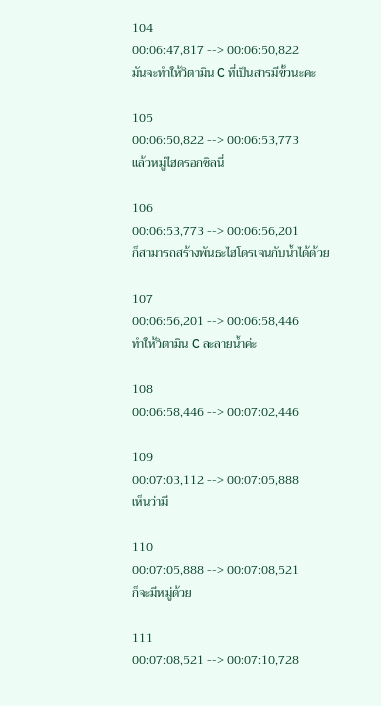104
00:06:47,817 --> 00:06:50,822
มันจะทำให้วิตามิน C ที่เป็นสารมีขั้วนะคะ

105
00:06:50,822 --> 00:06:53,773
แล้วหมู่ไฮดรอกซิลนี่

106
00:06:53,773 --> 00:06:56,201
ก็สามารถสร้างพันธะไฮโดรเจนกับน้ำได้ด้วย

107
00:06:56,201 --> 00:06:58,446
ทำให้วิตามิน C ละลายน้ำค่ะ

108
00:06:58,446 --> 00:07:02,446

109
00:07:03,112 --> 00:07:05,888
เห็นว่ามี

110
00:07:05,888 --> 00:07:08,521
ก็จะมีหมู่ด้วย

111
00:07:08,521 --> 00:07:10,728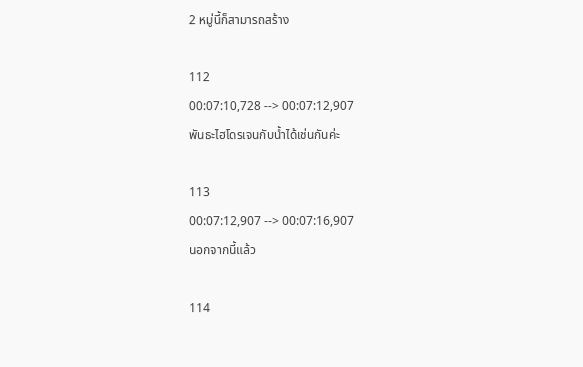2 หมู่นี้ก็สามารถสร้าง

112
00:07:10,728 --> 00:07:12,907
พันธะไฮโดรเจนกับน้ำได้เช่นกันค่ะ

113
00:07:12,907 --> 00:07:16,907
นอกจากนี้แล้ว

114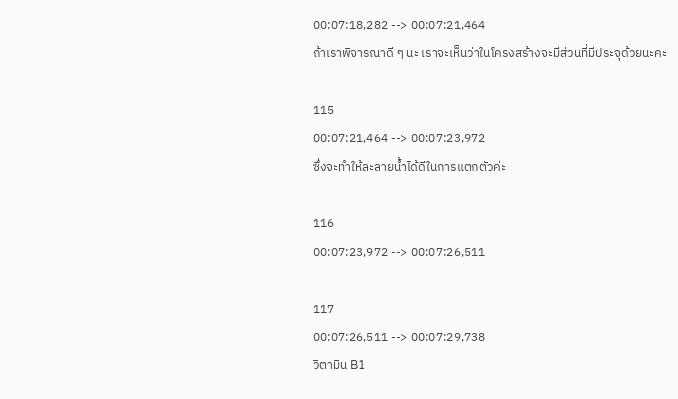00:07:18,282 --> 00:07:21,464
ถ้าเราพิจารณาดี ๆ นะ เราจะเห็นว่าในโครงสร้างจะมีส่วนที่มีประจุด้วยนะคะ

115
00:07:21,464 --> 00:07:23,972
ซึ่งจะทำให้ละลายน้ำได้ดีในการแตกตัวค่ะ

116
00:07:23,972 --> 00:07:26,511

117
00:07:26,511 --> 00:07:29,738
วิตามิน B1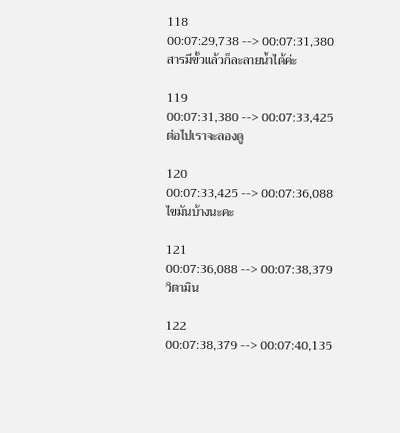118
00:07:29,738 --> 00:07:31,380
สารมีขั้วแล้วก็ละลายน้ำได้ค่ะ

119
00:07:31,380 --> 00:07:33,425
ต่อไปเราจะลองดู

120
00:07:33,425 --> 00:07:36,088
ไขมันบ้างนะคะ

121
00:07:36,088 --> 00:07:38,379
วิตามิน

122
00:07:38,379 --> 00:07:40,135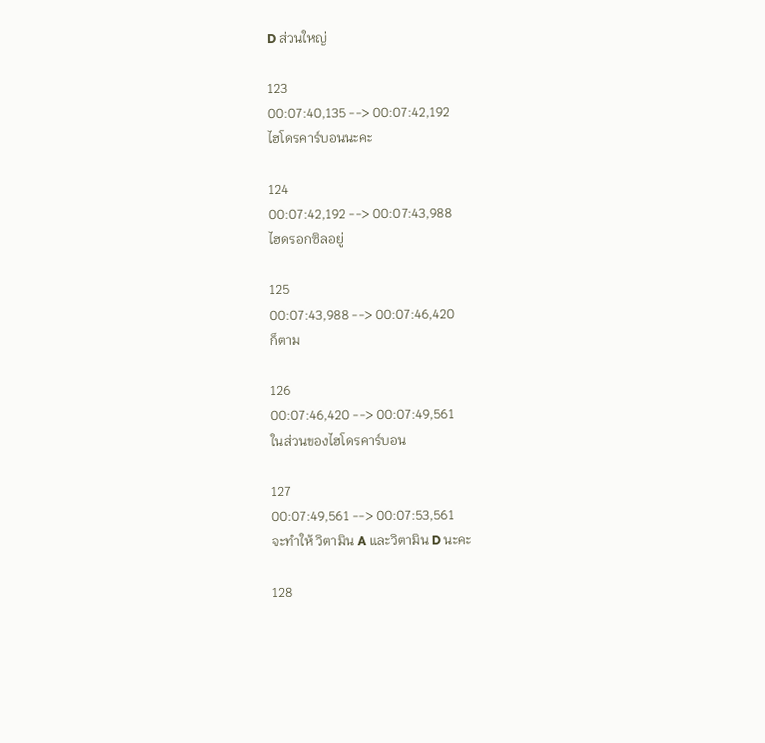D ส่วนใหญ่

123
00:07:40,135 --> 00:07:42,192
ไฮโดรคาร์บอนนะคะ

124
00:07:42,192 --> 00:07:43,988
ไฮดรอกซิลอยู่

125
00:07:43,988 --> 00:07:46,420
ก็ตาม

126
00:07:46,420 --> 00:07:49,561
ในส่วนของไฮโดรคาร์บอน

127
00:07:49,561 --> 00:07:53,561
จะทำให้ วิตามิน A และวิตามิน D นะคะ

128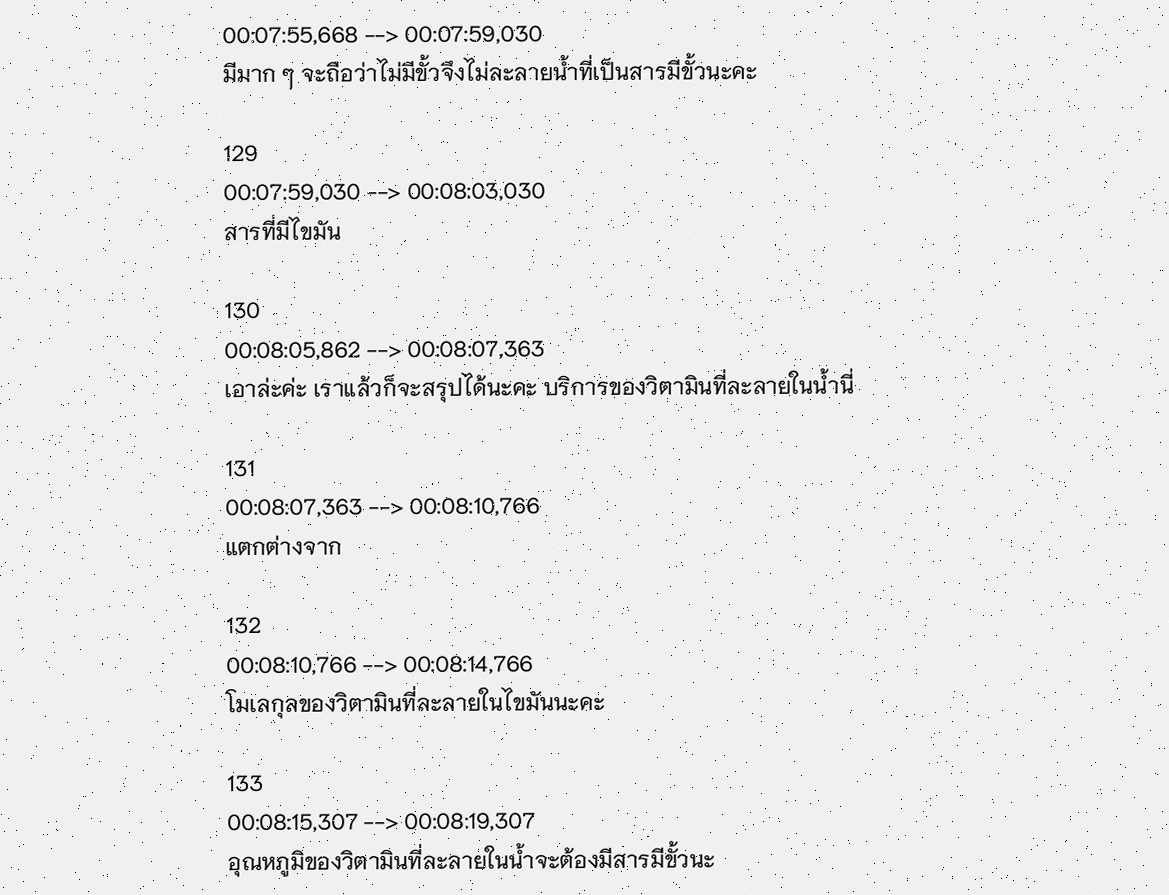00:07:55,668 --> 00:07:59,030
มีมาก ๆ จะถือว่าไม่มีขั้วจึงไม่ละลายน้ำที่เป็นสารมีขั้วนะคะ

129
00:07:59,030 --> 00:08:03,030
สารที่มีไขมัน

130
00:08:05,862 --> 00:08:07,363
เอาล่ะค่ะ เราแล้วก็จะสรุปได้นะคะ บริการของวิตามินที่ละลายในน้ำนี่

131
00:08:07,363 --> 00:08:10,766
แตกต่างจาก

132
00:08:10,766 --> 00:08:14,766
โมเลกุลของวิตามินที่ละลายในไขมันนะคะ

133
00:08:15,307 --> 00:08:19,307
อุณหภูมิของวิตามินที่ละลายในน้ำจะต้องมีสารมีขั้วนะ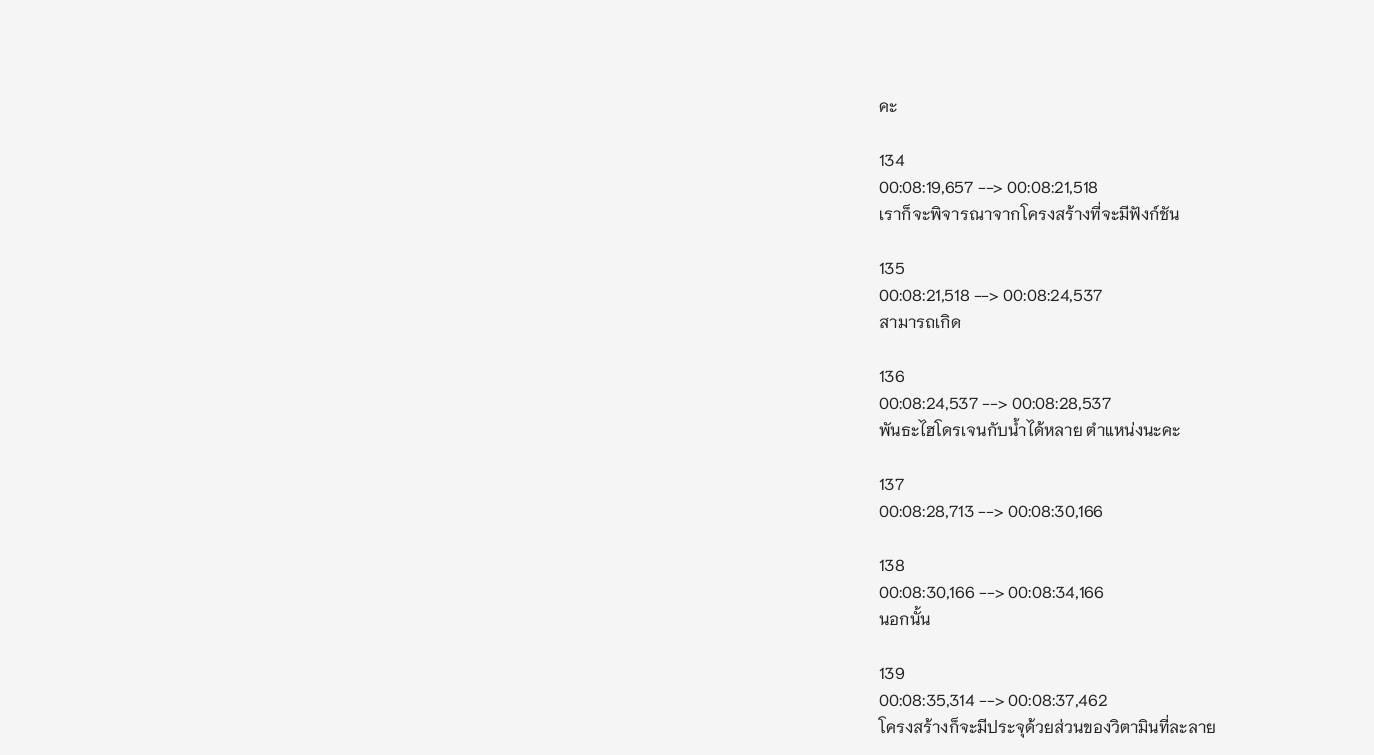คะ

134
00:08:19,657 --> 00:08:21,518
เราก็จะพิจารณาจากโครงสร้างที่จะมีฟังก์ชัน

135
00:08:21,518 --> 00:08:24,537
สามารถเกิด

136
00:08:24,537 --> 00:08:28,537
พันธะไฮโดรเจนกับน้ำได้หลาย ตำแหน่งนะคะ

137
00:08:28,713 --> 00:08:30,166

138
00:08:30,166 --> 00:08:34,166
นอกนั้น

139
00:08:35,314 --> 00:08:37,462
โครงสร้างก็จะมีประจุด้วยส่วนของวิตามินที่ละลาย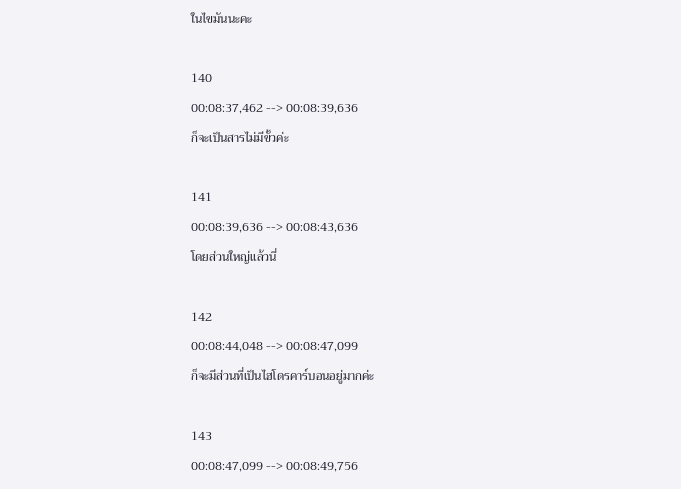ในไขมันนะคะ

140
00:08:37,462 --> 00:08:39,636
ก็จะเป็นสารไม่มีขั้วค่ะ

141
00:08:39,636 --> 00:08:43,636
โดยส่วนใหญ่แล้วนี่

142
00:08:44,048 --> 00:08:47,099
ก็จะมีส่วนที่เป็นไฮโดรคาร์บอนอยู่มากค่ะ

143
00:08:47,099 --> 00:08:49,756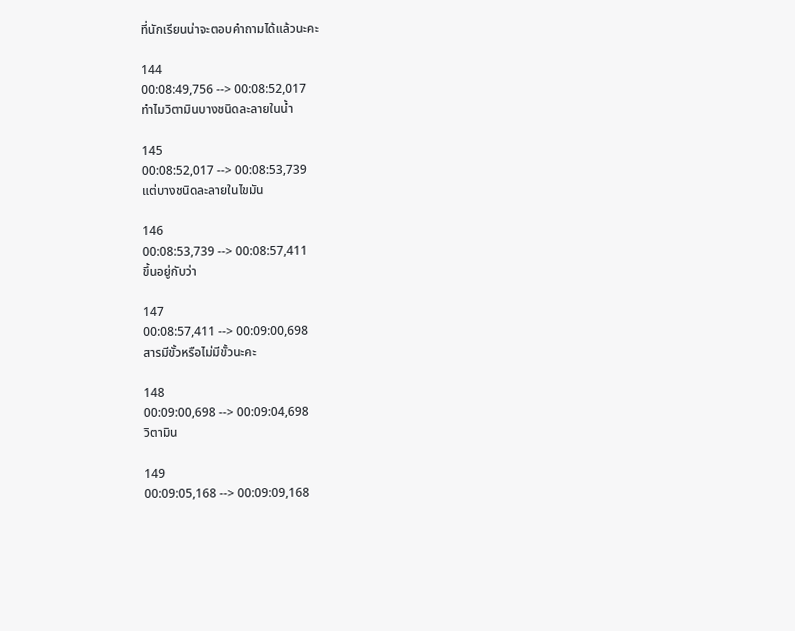ที่นักเรียนน่าจะตอบคำถามได้แล้วนะคะ

144
00:08:49,756 --> 00:08:52,017
ทำไมวิตามินบางชนิดละลายในน้ำ

145
00:08:52,017 --> 00:08:53,739
แต่บางชนิดละลายในไขมัน

146
00:08:53,739 --> 00:08:57,411
ขึ้นอยู่กับว่า

147
00:08:57,411 --> 00:09:00,698
สารมีขั้วหรือไม่มีขั้วนะคะ

148
00:09:00,698 --> 00:09:04,698
วิตามิน

149
00:09:05,168 --> 00:09:09,168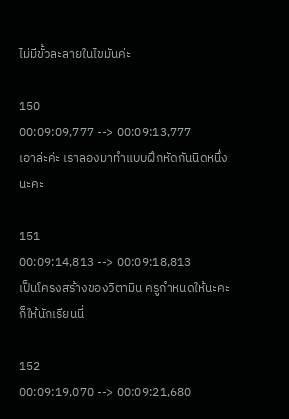ไม่มีขั้วละลายในไขมันค่ะ

150
00:09:09,777 --> 00:09:13,777
เอาล่ะค่ะ เราลองมาทำแบบฝึกหัดกันนิดหนึ่งนะคะ

151
00:09:14,813 --> 00:09:18,813
เป็นโครงสร้างของวิตามิน ครูกำหนดให้นะคะ ก็ให้นักเรียนนี่

152
00:09:19,070 --> 00:09:21,680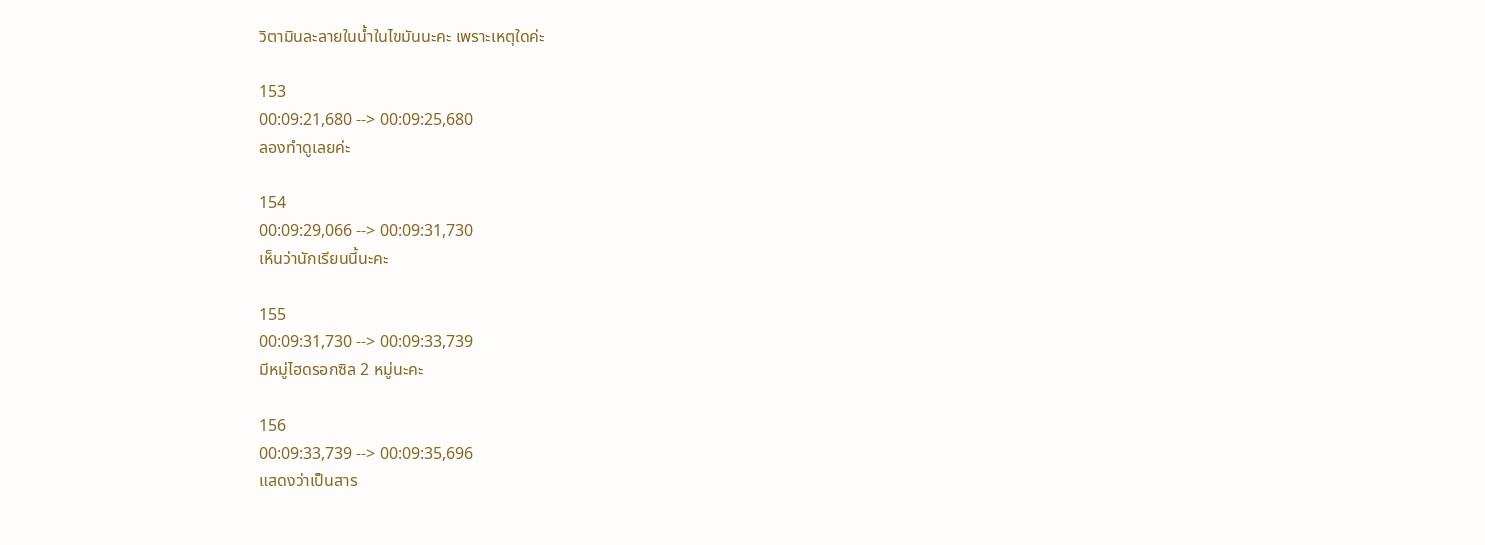วิตามินละลายในน้ำในไขมันนะคะ เพราะเหตุใดค่ะ

153
00:09:21,680 --> 00:09:25,680
ลองทำดูเลยค่ะ

154
00:09:29,066 --> 00:09:31,730
เห็นว่านักเรียนนี้นะคะ

155
00:09:31,730 --> 00:09:33,739
มีหมู่ไฮดรอกซิล 2 หมู่นะคะ

156
00:09:33,739 --> 00:09:35,696
แสดงว่าเป็นสาร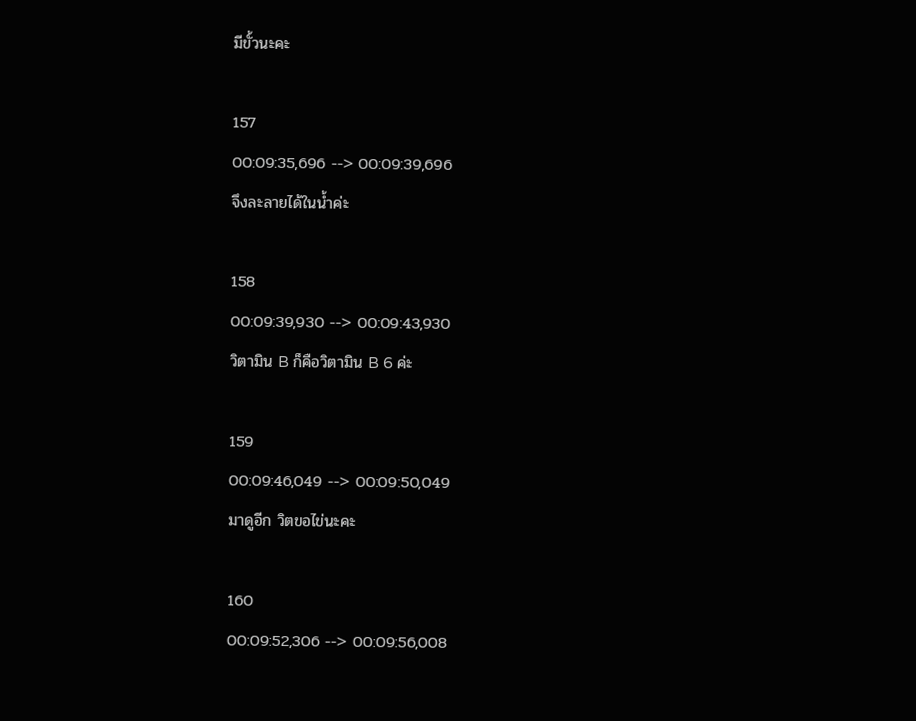มีขั้วนะคะ

157
00:09:35,696 --> 00:09:39,696
จึงละลายได้ในน้ำค่ะ

158
00:09:39,930 --> 00:09:43,930
วิตามิน B ก็คือวิตามิน B 6 ค่ะ

159
00:09:46,049 --> 00:09:50,049
มาดูอีก วิตขอไข่นะคะ

160
00:09:52,306 --> 00:09:56,008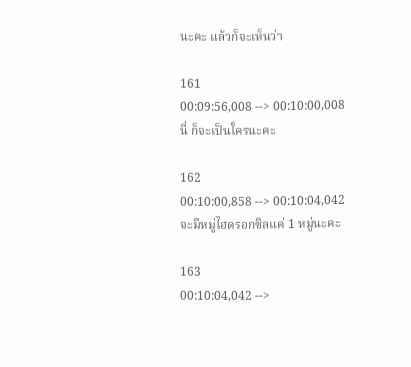นะคะ แล้วก็จะเห็นว่า

161
00:09:56,008 --> 00:10:00,008
นี่ ก็จะเป็นใครนะคะ

162
00:10:00,858 --> 00:10:04,042
จะมีหมู่ไฮดรอกซิลแค่ 1 หมู่นะคะ

163
00:10:04,042 -->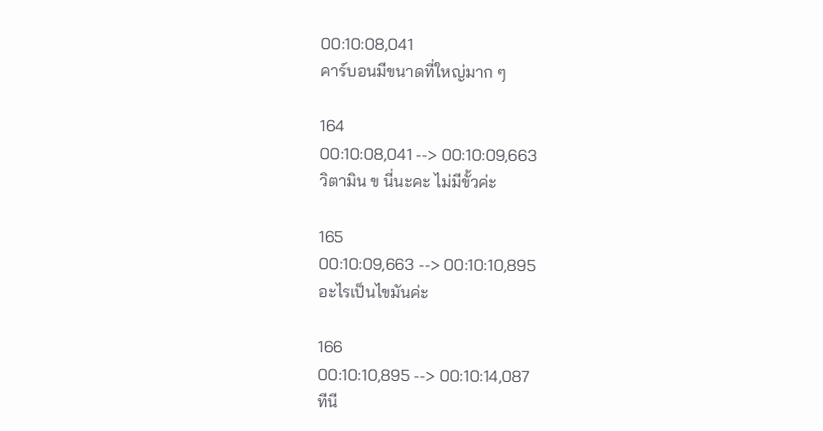00:10:08,041
คาร์บอนมีขนาดที่ใหญ่มาก ๆ

164
00:10:08,041 --> 00:10:09,663
วิตามิน ข นี่นะคะ ไม่มีขั้วค่ะ

165
00:10:09,663 --> 00:10:10,895
อะไรเป็นไขมันค่ะ

166
00:10:10,895 --> 00:10:14,087
ทีนี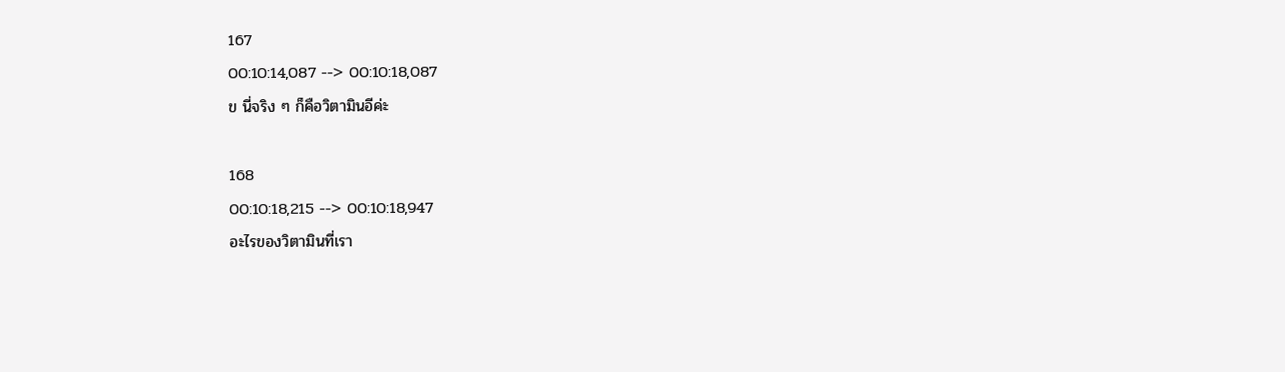167
00:10:14,087 --> 00:10:18,087
ข นี่จริง ๆ ก็คือวิตามินอีค่ะ

168
00:10:18,215 --> 00:10:18,947
อะไรของวิตามินที่เรา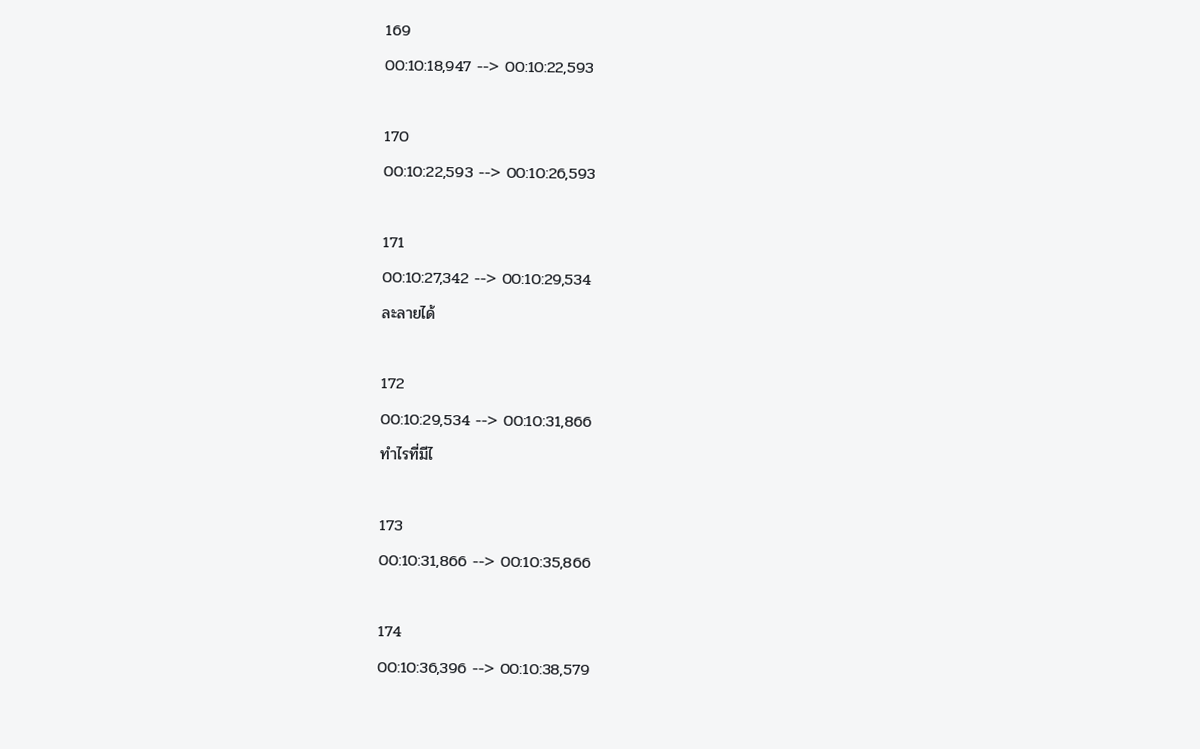169
00:10:18,947 --> 00:10:22,593

170
00:10:22,593 --> 00:10:26,593

171
00:10:27,342 --> 00:10:29,534
ละลายได้

172
00:10:29,534 --> 00:10:31,866
ทำไรที่มีไ

173
00:10:31,866 --> 00:10:35,866

174
00:10:36,396 --> 00:10:38,579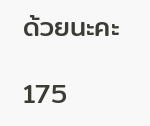ด้วยนะคะ

175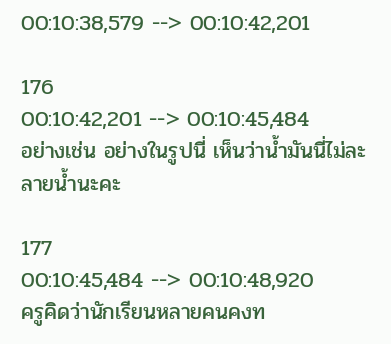00:10:38,579 --> 00:10:42,201

176
00:10:42,201 --> 00:10:45,484
อย่างเช่น อย่างในรูปนี่ เห็นว่าน้ำมันนี่ไม่ละลายน้ำนะคะ

177
00:10:45,484 --> 00:10:48,920
ครูคิดว่านักเรียนหลายคนคงท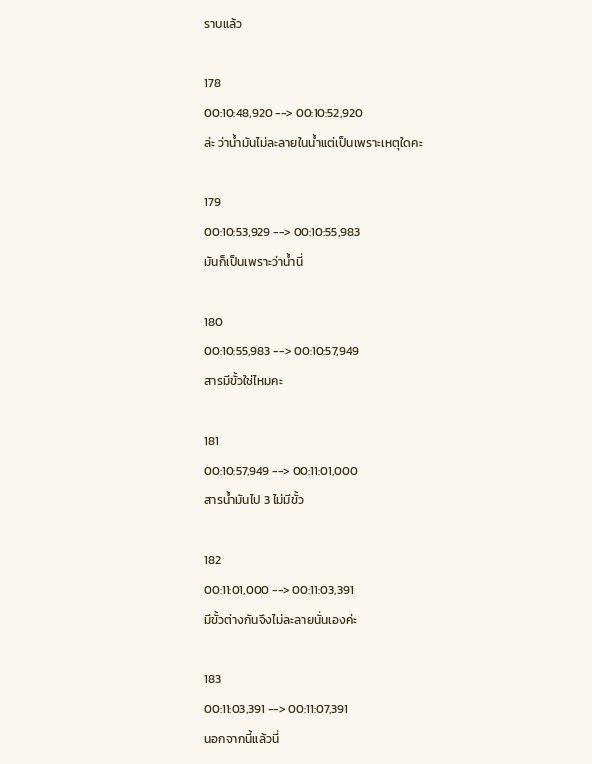ราบแล้ว

178
00:10:48,920 --> 00:10:52,920
ล่ะ ว่าน้ำมันไม่ละลายในน้ำแต่เป็นเพราะเหตุใดคะ

179
00:10:53,929 --> 00:10:55,983
มันก็เป็นเพราะว่าน้ำนี่

180
00:10:55,983 --> 00:10:57,949
สารมีขั้วใช่ไหมคะ

181
00:10:57,949 --> 00:11:01,000
สารน้ำมันไป 3 ไม่มีขั้ว

182
00:11:01,000 --> 00:11:03,391
มีขั้วต่างกันจึงไม่ละลายนั่นเองค่ะ

183
00:11:03,391 --> 00:11:07,391
นอกจากนี้แล้วนี่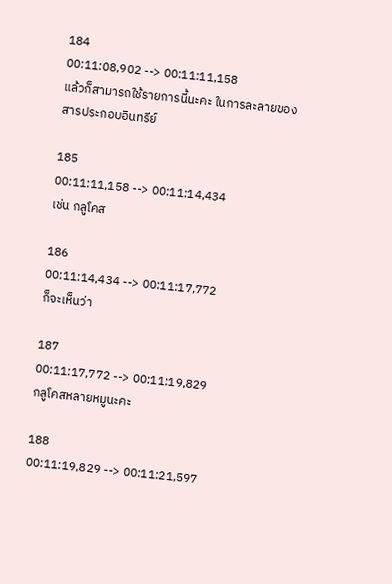184
00:11:08,902 --> 00:11:11,158
แล้วก็สามารถใช้รายการนี้นะคะ ในการละลายของสารประกอบอินทรีย์

185
00:11:11,158 --> 00:11:14,434
เช่น กลูโคส

186
00:11:14,434 --> 00:11:17,772
ก็จะเห็นว่า

187
00:11:17,772 --> 00:11:19,829
กลูโคสหลายหมูนะคะ

188
00:11:19,829 --> 00:11:21,597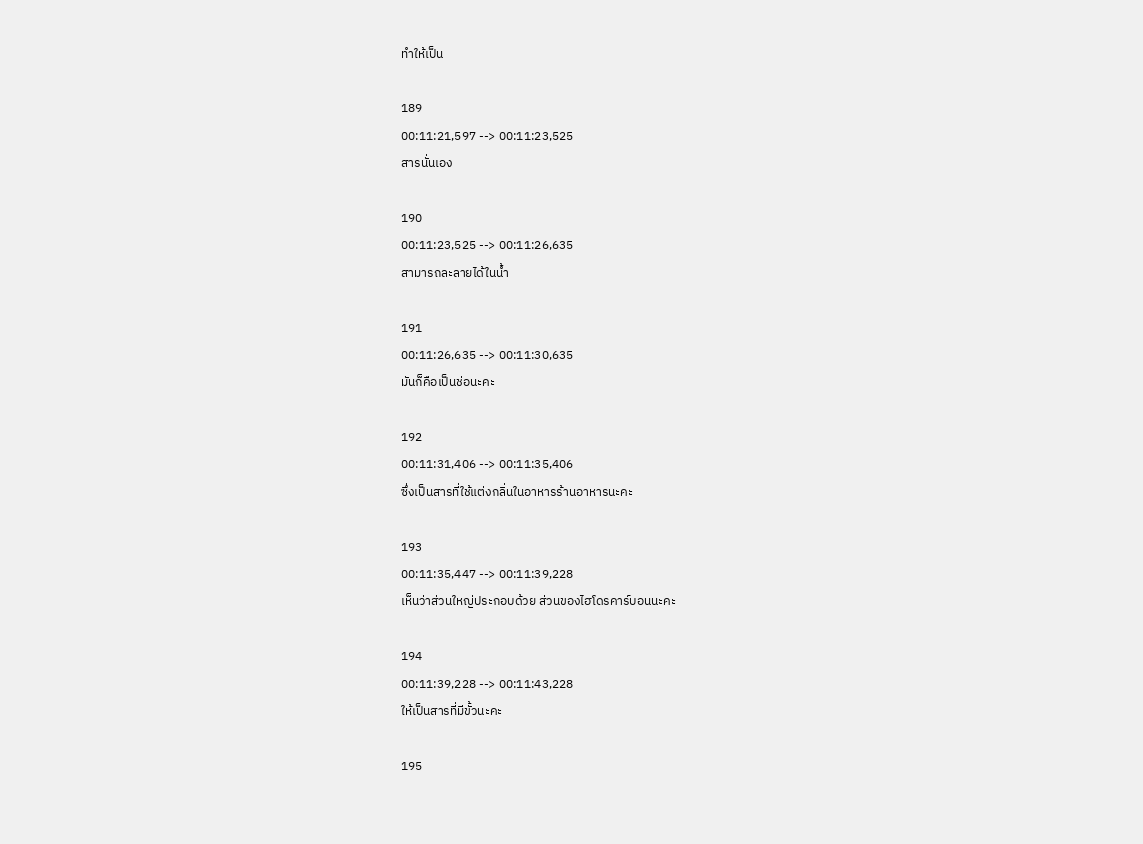ทำให้เป็น

189
00:11:21,597 --> 00:11:23,525
สารนั่นเอง

190
00:11:23,525 --> 00:11:26,635
สามารถละลายได้ในน้ำ

191
00:11:26,635 --> 00:11:30,635
มันก็คือเป็นช่อนะคะ

192
00:11:31,406 --> 00:11:35,406
ซึ่งเป็นสารที่ใช้แต่งกลิ่นในอาหารร้านอาหารนะคะ

193
00:11:35,447 --> 00:11:39,228
เห็นว่าส่วนใหญ่ประกอบด้วย ส่วนของไฮโดรคาร์บอนนะคะ

194
00:11:39,228 --> 00:11:43,228
ให้เป็นสารที่มีขั้วนะคะ

195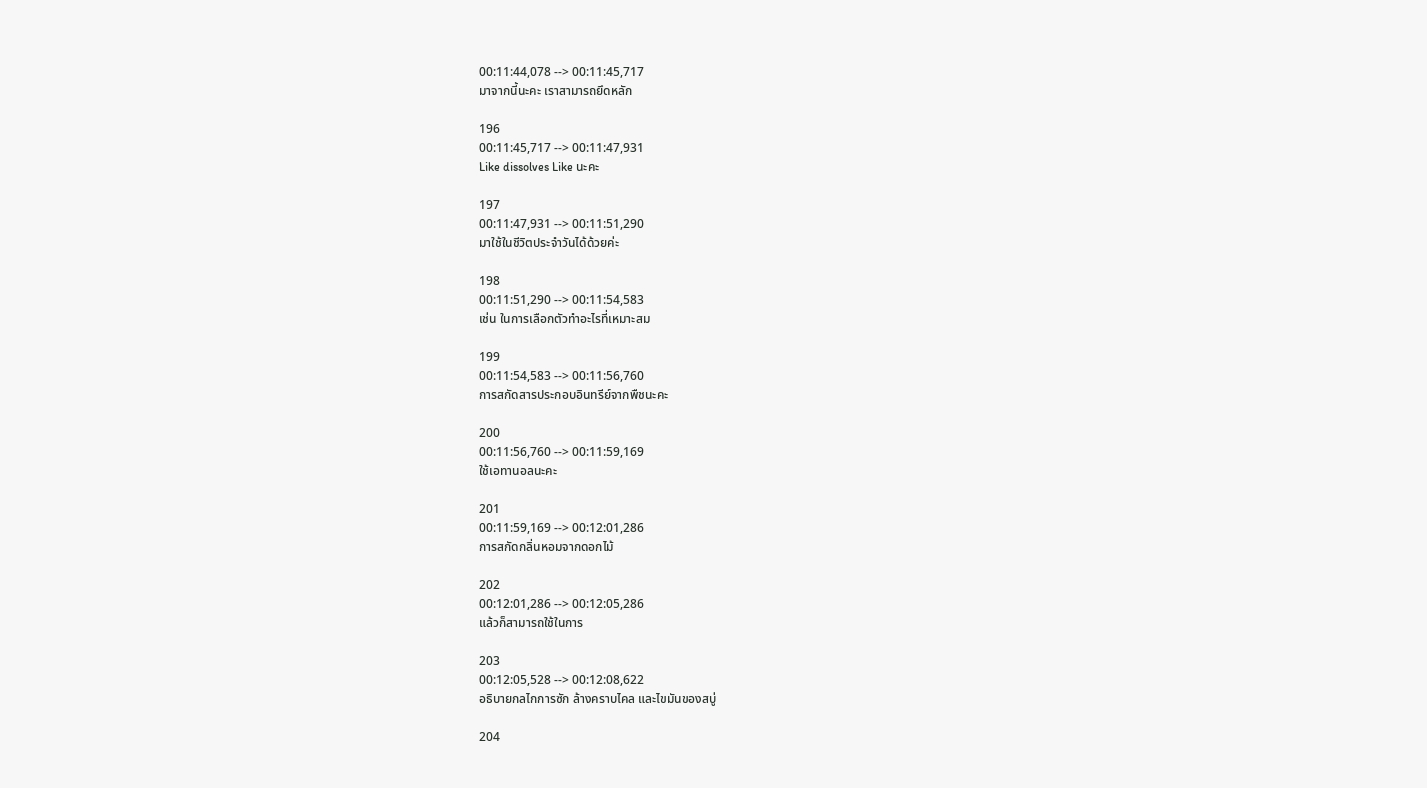00:11:44,078 --> 00:11:45,717
มาจากนี้นะคะ เราสามารถยึดหลัก

196
00:11:45,717 --> 00:11:47,931
Like dissolves Like นะคะ

197
00:11:47,931 --> 00:11:51,290
มาใช้ในชีวิตประจำวันได้ด้วยค่ะ

198
00:11:51,290 --> 00:11:54,583
เช่น ในการเลือกตัวทำอะไรที่เหมาะสม

199
00:11:54,583 --> 00:11:56,760
การสกัดสารประกอบอินทรีย์จากพืชนะคะ

200
00:11:56,760 --> 00:11:59,169
ใช้เอทานอลนะคะ

201
00:11:59,169 --> 00:12:01,286
การสกัดกลิ่นหอมจากดอกไม้

202
00:12:01,286 --> 00:12:05,286
แล้วก็สามารถใช้ในการ

203
00:12:05,528 --> 00:12:08,622
อธิบายกลไกการซัก ล้างคราบไคล และไขมันของสบู่

204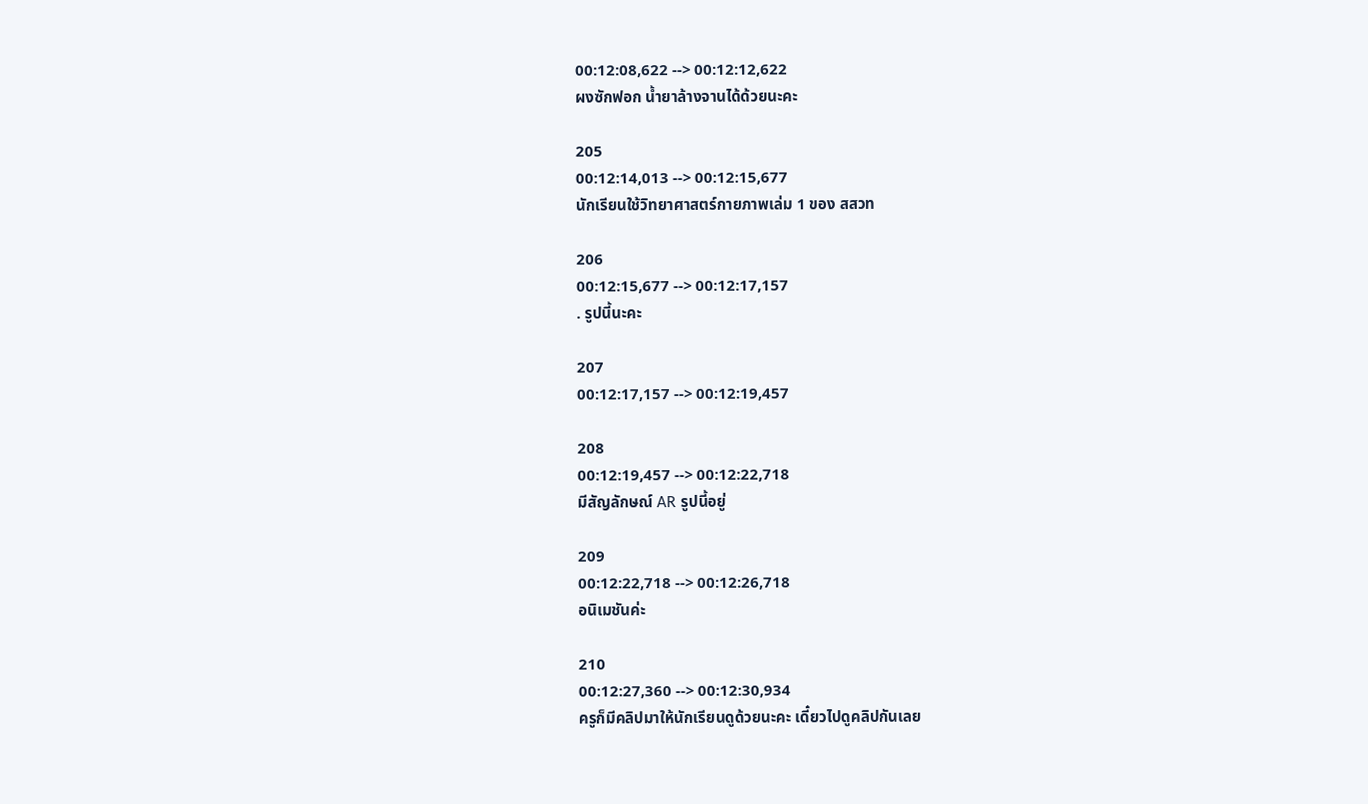00:12:08,622 --> 00:12:12,622
ผงซักฟอก น้ำยาล้างจานได้ด้วยนะคะ

205
00:12:14,013 --> 00:12:15,677
นักเรียนใช้วิทยาศาสตร์กายภาพเล่ม 1 ของ สสวท

206
00:12:15,677 --> 00:12:17,157
. รูปนี้นะคะ

207
00:12:17,157 --> 00:12:19,457

208
00:12:19,457 --> 00:12:22,718
มีสัญลักษณ์ AR รูปนี้อยู่

209
00:12:22,718 --> 00:12:26,718
อนิเมชันค่ะ

210
00:12:27,360 --> 00:12:30,934
ครูก็มีคลิปมาให้นักเรียนดูด้วยนะคะ เดี๋ยวไปดูคลิปกันเลย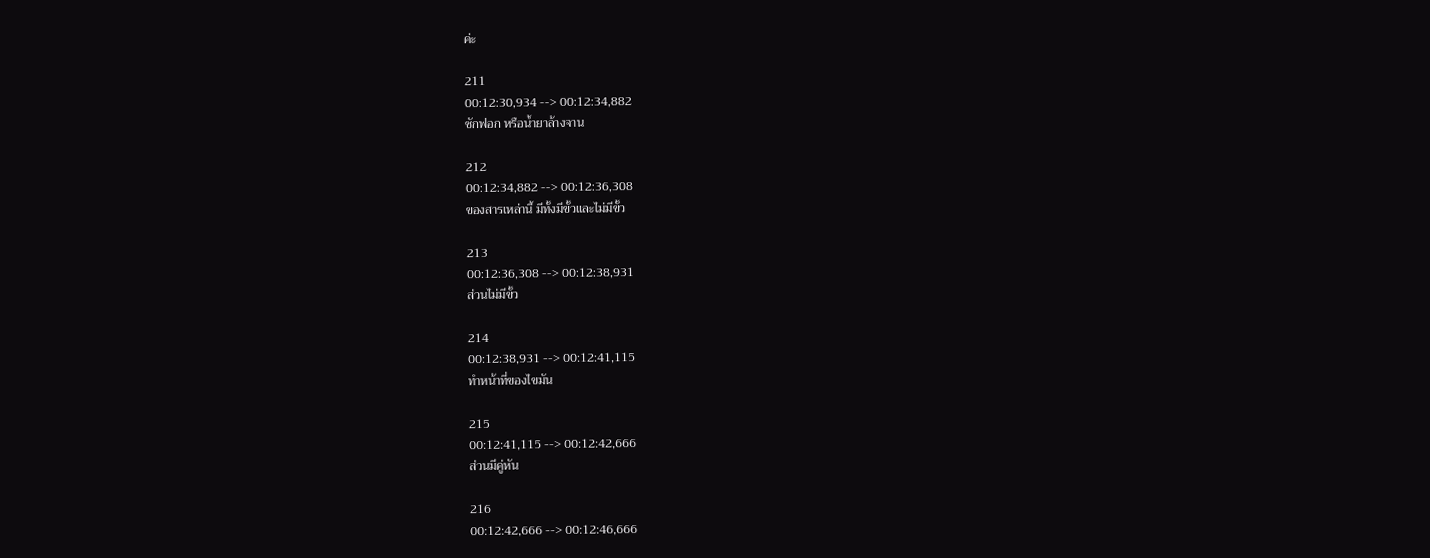ค่ะ

211
00:12:30,934 --> 00:12:34,882
ซักฟอก หรือน้ำยาล้างจาน

212
00:12:34,882 --> 00:12:36,308
ของสารเหล่านี้ มีทั้งมีขั้วและไม่มีขั้ว

213
00:12:36,308 --> 00:12:38,931
ส่วนไม่มีขั้ว

214
00:12:38,931 --> 00:12:41,115
ทำหน้าที่ของไขมัน

215
00:12:41,115 --> 00:12:42,666
ส่วนมีคู่หัน

216
00:12:42,666 --> 00:12:46,666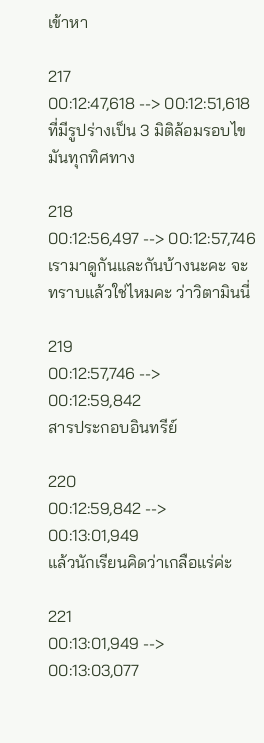เข้าหา

217
00:12:47,618 --> 00:12:51,618
ที่มีรูปร่างเป็น 3 มิติล้อมรอบไขมันทุกทิศทาง

218
00:12:56,497 --> 00:12:57,746
เรามาดูกันและกันบ้างนะคะ จะทราบแล้วใช่ไหมคะ ว่าวิตามินนี่

219
00:12:57,746 --> 00:12:59,842
สารประกอบอินทรีย์

220
00:12:59,842 --> 00:13:01,949
แล้วนักเรียนคิดว่าเกลือแร่ค่ะ

221
00:13:01,949 --> 00:13:03,077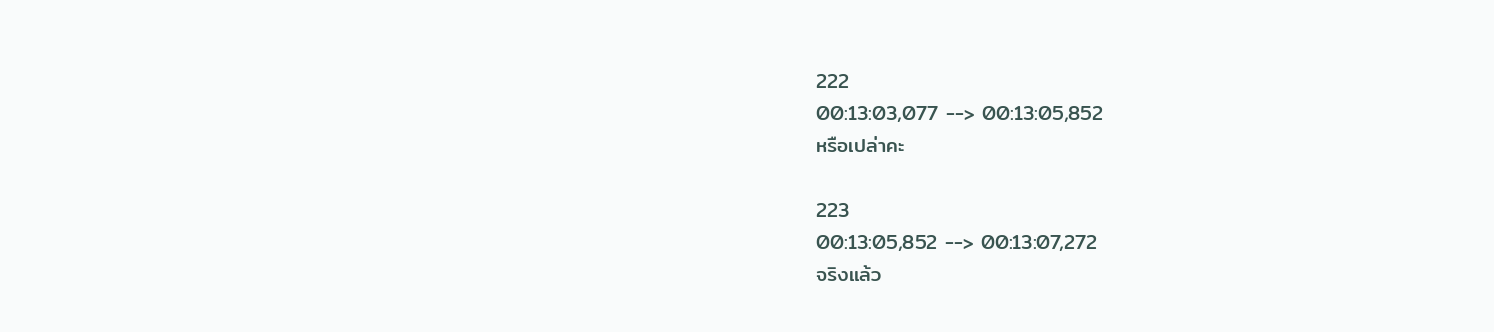222
00:13:03,077 --> 00:13:05,852
หรือเปล่าคะ

223
00:13:05,852 --> 00:13:07,272
จริงแล้ว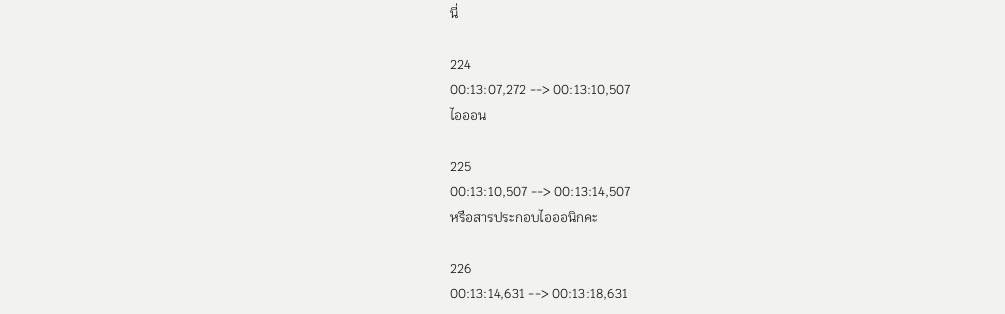นี่

224
00:13:07,272 --> 00:13:10,507
ไอออน

225
00:13:10,507 --> 00:13:14,507
หรือสารประกอบไอออนิกคะ

226
00:13:14,631 --> 00:13:18,631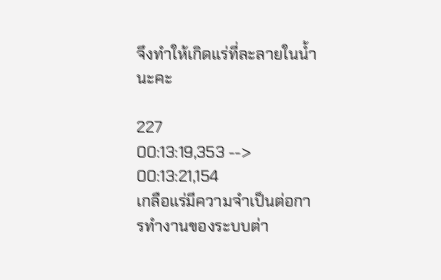จึงทำให้เกิดแร่ที่ละลายในน้ำนะคะ

227
00:13:19,353 --> 00:13:21,154
เกลือแร่มีความจำเป็นต่อการทำงานของระบบต่า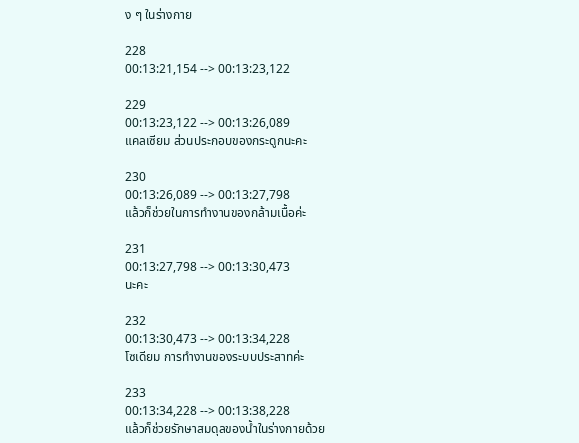ง ๆ ในร่างกาย

228
00:13:21,154 --> 00:13:23,122

229
00:13:23,122 --> 00:13:26,089
แคลเซียม ส่วนประกอบของกระดูกนะคะ

230
00:13:26,089 --> 00:13:27,798
แล้วก็ช่วยในการทำงานของกล้ามเนื้อค่ะ

231
00:13:27,798 --> 00:13:30,473
นะคะ

232
00:13:30,473 --> 00:13:34,228
โซเดียม การทำงานของระบบประสาทค่ะ

233
00:13:34,228 --> 00:13:38,228
แล้วก็ช่วยรักษาสมดุลของน้ำในร่างกายด้วย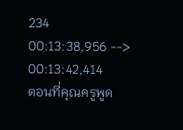234
00:13:38,956 --> 00:13:42,414
ตอนที่คุณครูพูด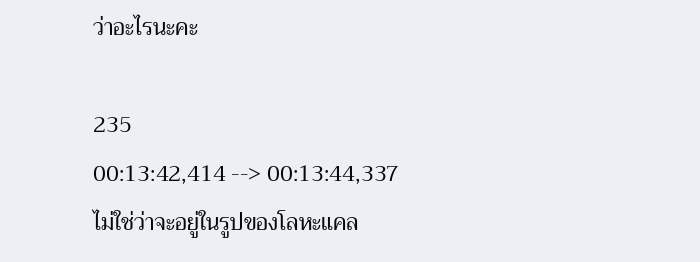ว่าอะไรนะคะ

235
00:13:42,414 --> 00:13:44,337
ไม่ใช่ว่าจะอยู่ในรูปของโลหะแคล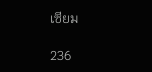เซียม

236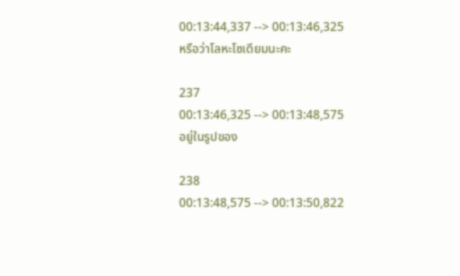00:13:44,337 --> 00:13:46,325
หรือว่าโลหะโซเดียมนะคะ

237
00:13:46,325 --> 00:13:48,575
อยู่ในรูปของ

238
00:13:48,575 --> 00:13:50,822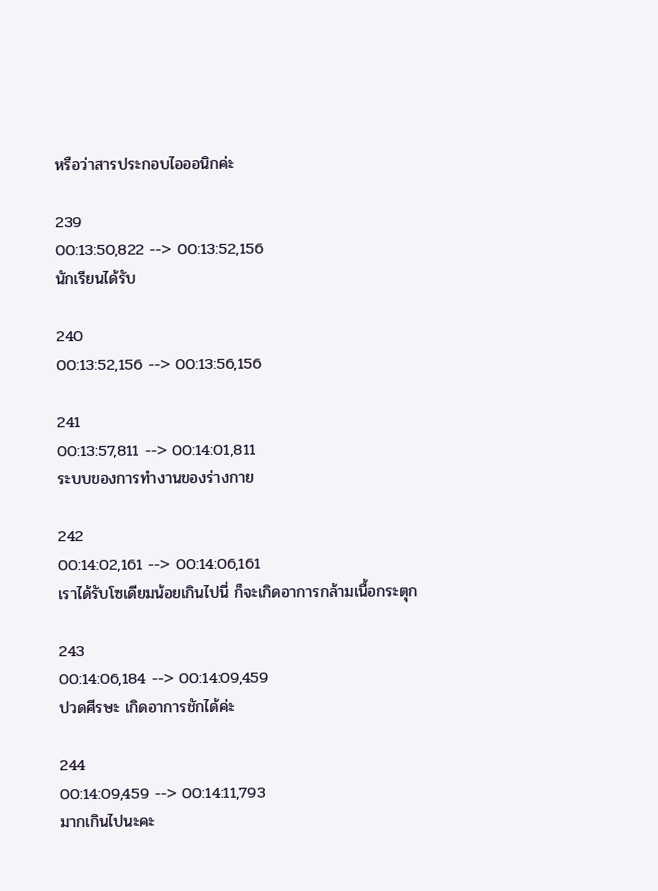หรือว่าสารประกอบไอออนิกค่ะ

239
00:13:50,822 --> 00:13:52,156
นักเรียนได้รับ

240
00:13:52,156 --> 00:13:56,156

241
00:13:57,811 --> 00:14:01,811
ระบบของการทำงานของร่างกาย

242
00:14:02,161 --> 00:14:06,161
เราได้รับโซเดียมน้อยเกินไปนี่ ก็จะเกิดอาการกล้ามเนื้อกระตุก

243
00:14:06,184 --> 00:14:09,459
ปวดศีรษะ เกิดอาการชักได้ค่ะ

244
00:14:09,459 --> 00:14:11,793
มากเกินไปนะคะ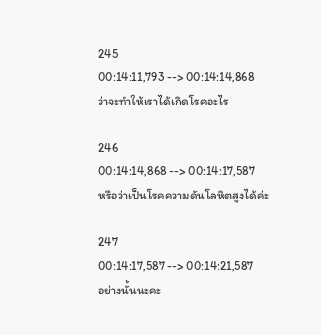245
00:14:11,793 --> 00:14:14,868
ว่าจะทำให้เราได้เกิดโรคอะไร

246
00:14:14,868 --> 00:14:17,587
หรือว่าเป็นโรคความดันโลหิตสูงได้ค่ะ

247
00:14:17,587 --> 00:14:21,587
อย่างนั้นนะคะ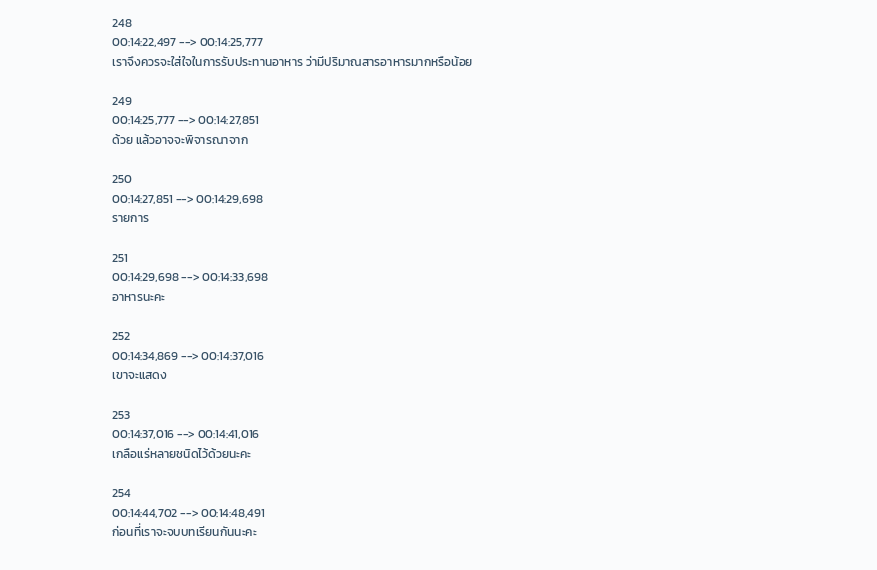248
00:14:22,497 --> 00:14:25,777
เราจึงควรจะใส่ใจในการรับประทานอาหาร ว่ามีปริมาณสารอาหารมากหรือน้อย

249
00:14:25,777 --> 00:14:27,851
ด้วย แล้วอาจจะพิจารณาจาก

250
00:14:27,851 --> 00:14:29,698
รายการ

251
00:14:29,698 --> 00:14:33,698
อาหารนะคะ

252
00:14:34,869 --> 00:14:37,016
เขาจะแสดง

253
00:14:37,016 --> 00:14:41,016
เกลือแร่หลายชนิดไว้ด้วยนะคะ

254
00:14:44,702 --> 00:14:48,491
ก่อนที่เราจะจบบทเรียนกันนะคะ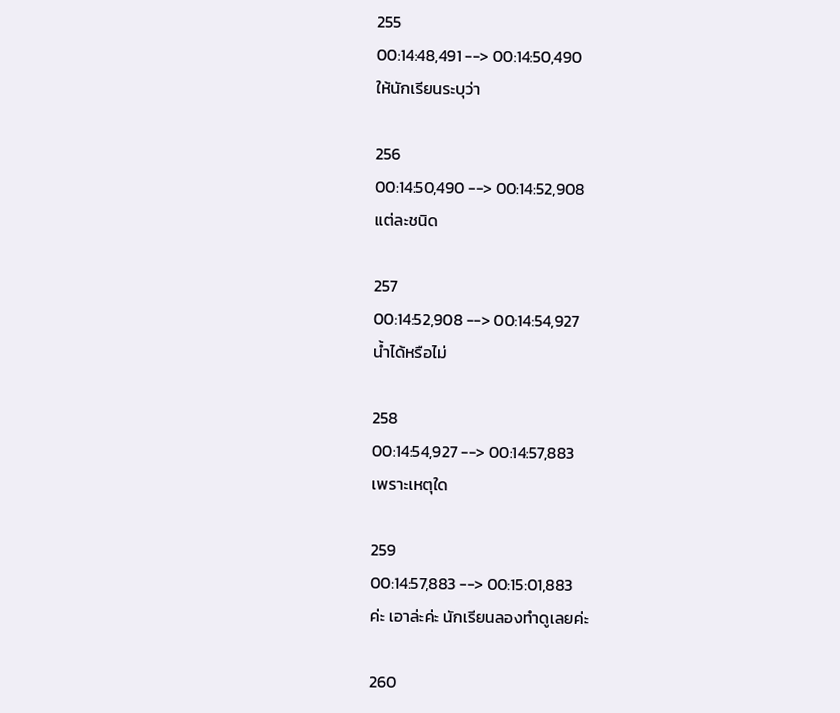255
00:14:48,491 --> 00:14:50,490
ให้นักเรียนระบุว่า

256
00:14:50,490 --> 00:14:52,908
แต่ละชนิด

257
00:14:52,908 --> 00:14:54,927
น้ำได้หรือไม่

258
00:14:54,927 --> 00:14:57,883
เพราะเหตุใด

259
00:14:57,883 --> 00:15:01,883
ค่ะ เอาล่ะค่ะ นักเรียนลองทำดูเลยค่ะ

260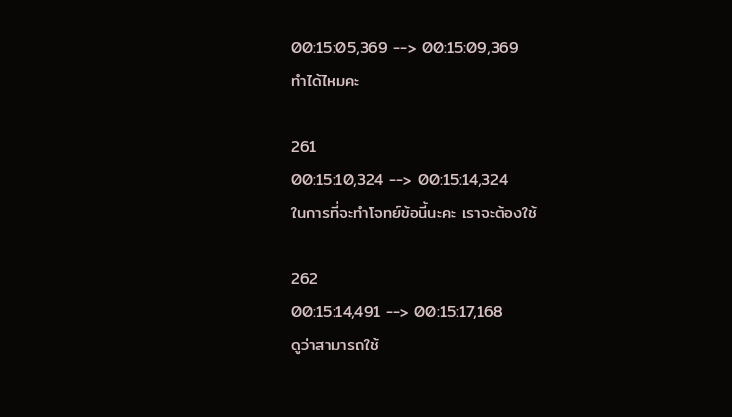00:15:05,369 --> 00:15:09,369
ทำได้ไหมคะ

261
00:15:10,324 --> 00:15:14,324
ในการที่จะทำโจทย์ข้อนี้นะคะ เราจะต้องใช้

262
00:15:14,491 --> 00:15:17,168
ดูว่าสามารถใช้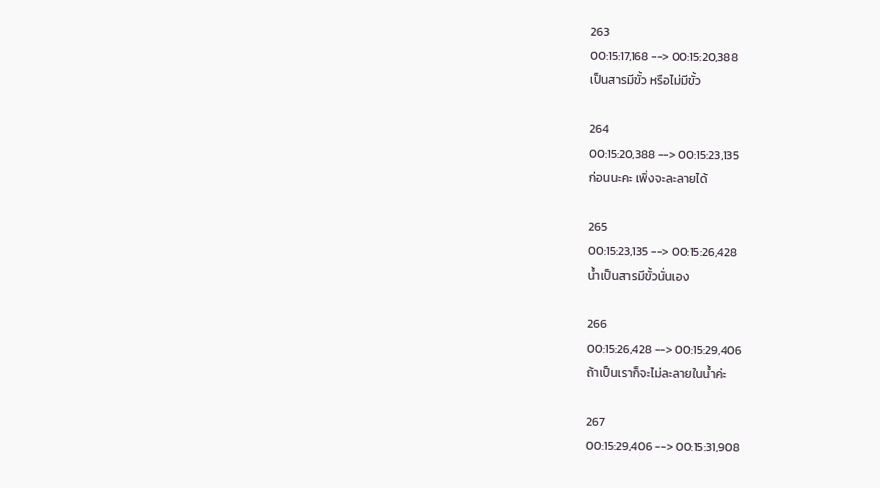263
00:15:17,168 --> 00:15:20,388
เป็นสารมีขั้ว หรือไม่มีขั้ว

264
00:15:20,388 --> 00:15:23,135
ก่อนนะคะ เพิ่งจะละลายได้

265
00:15:23,135 --> 00:15:26,428
น้ำเป็นสารมีขั้วนั่นเอง

266
00:15:26,428 --> 00:15:29,406
ถ้าเป็นเราก็จะไม่ละลายในน้ำค่ะ

267
00:15:29,406 --> 00:15:31,908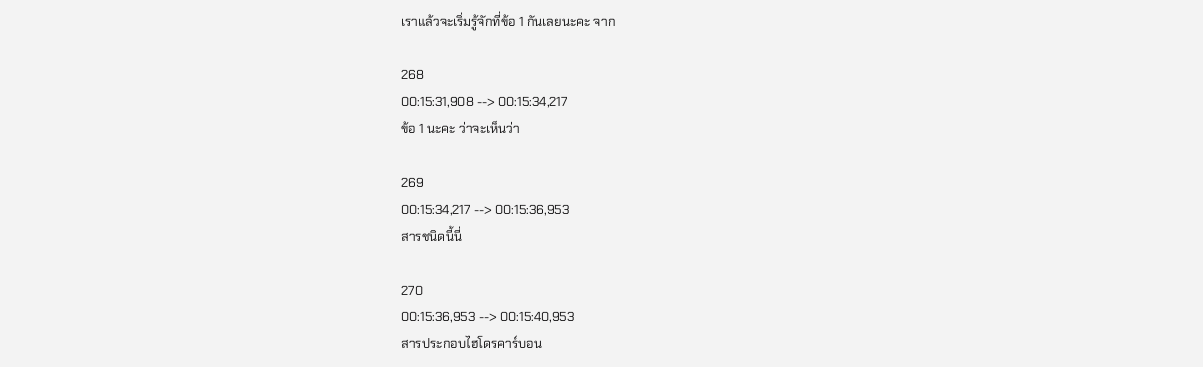เราแล้วจะเริ่มรู้จักที่ข้อ 1 กันเลยนะคะ จาก

268
00:15:31,908 --> 00:15:34,217
ข้อ 1 นะคะ ว่าจะเห็นว่า

269
00:15:34,217 --> 00:15:36,953
สารชนิดนี้นี่

270
00:15:36,953 --> 00:15:40,953
สารประกอบไฮโดรคาร์บอน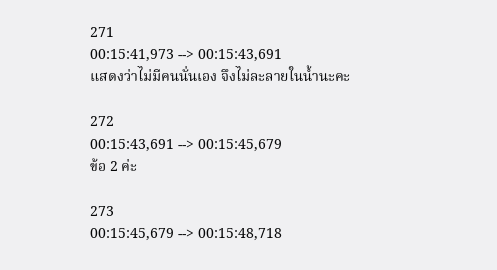271
00:15:41,973 --> 00:15:43,691
แสดงว่าไม่มีคนนั่นเอง จึงไม่ละลายในน้ำนะคะ

272
00:15:43,691 --> 00:15:45,679
ข้อ 2 ค่ะ

273
00:15:45,679 --> 00:15:48,718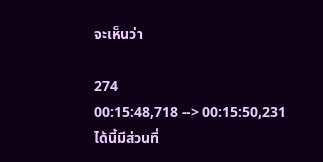จะเห็นว่า

274
00:15:48,718 --> 00:15:50,231
ได้นี้มีส่วนที่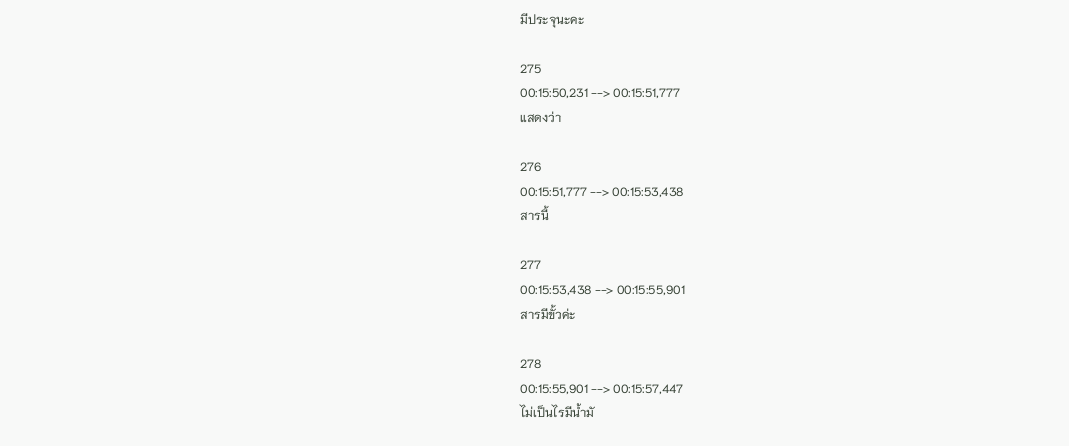มีประจุนะคะ

275
00:15:50,231 --> 00:15:51,777
แสดงว่า

276
00:15:51,777 --> 00:15:53,438
สารนี้

277
00:15:53,438 --> 00:15:55,901
สารมีขั้วค่ะ

278
00:15:55,901 --> 00:15:57,447
ไม่เป็นไรมีน้ำมั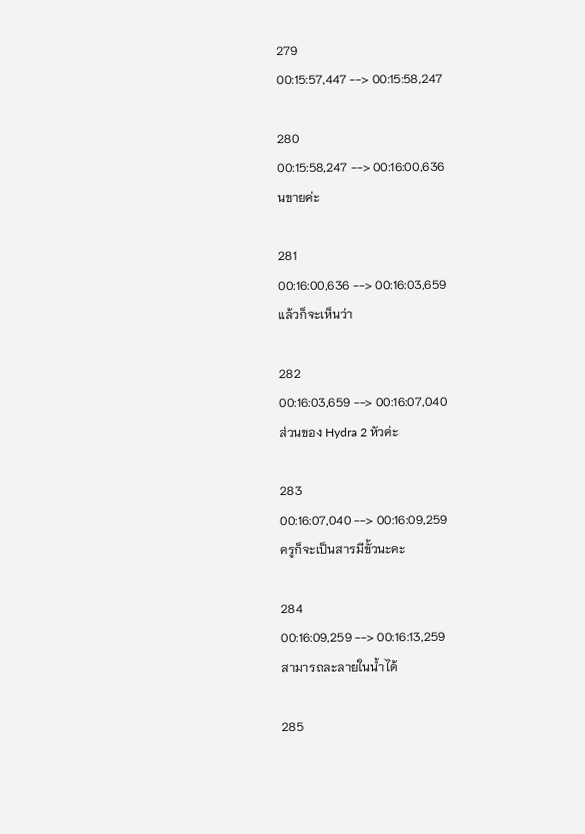279
00:15:57,447 --> 00:15:58,247

280
00:15:58,247 --> 00:16:00,636
นขายค่ะ

281
00:16:00,636 --> 00:16:03,659
แล้วก็จะเห็นว่า

282
00:16:03,659 --> 00:16:07,040
ส่วนของ Hydra 2 หัวค่ะ

283
00:16:07,040 --> 00:16:09,259
ครูก็จะเป็นสารมีขั้วนะคะ

284
00:16:09,259 --> 00:16:13,259
สามารถละลายในน้ำได้

285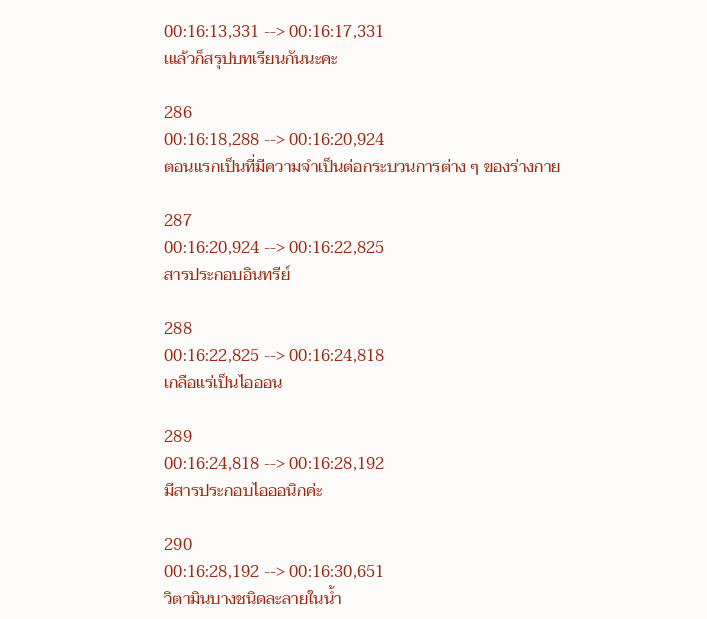00:16:13,331 --> 00:16:17,331
เแล้วก็สรุปบทเรียนกันนะคะ

286
00:16:18,288 --> 00:16:20,924
ตอนแรกเป็นที่มีความจำเป็นต่อกระบวนการต่าง ๆ ของร่างกาย

287
00:16:20,924 --> 00:16:22,825
สารประกอบอินทรีย์

288
00:16:22,825 --> 00:16:24,818
เกลือแร่เป็นไอออน

289
00:16:24,818 --> 00:16:28,192
มีสารประกอบไอออนิกค่ะ

290
00:16:28,192 --> 00:16:30,651
วิตามินบางชนิดละลายในน้ำ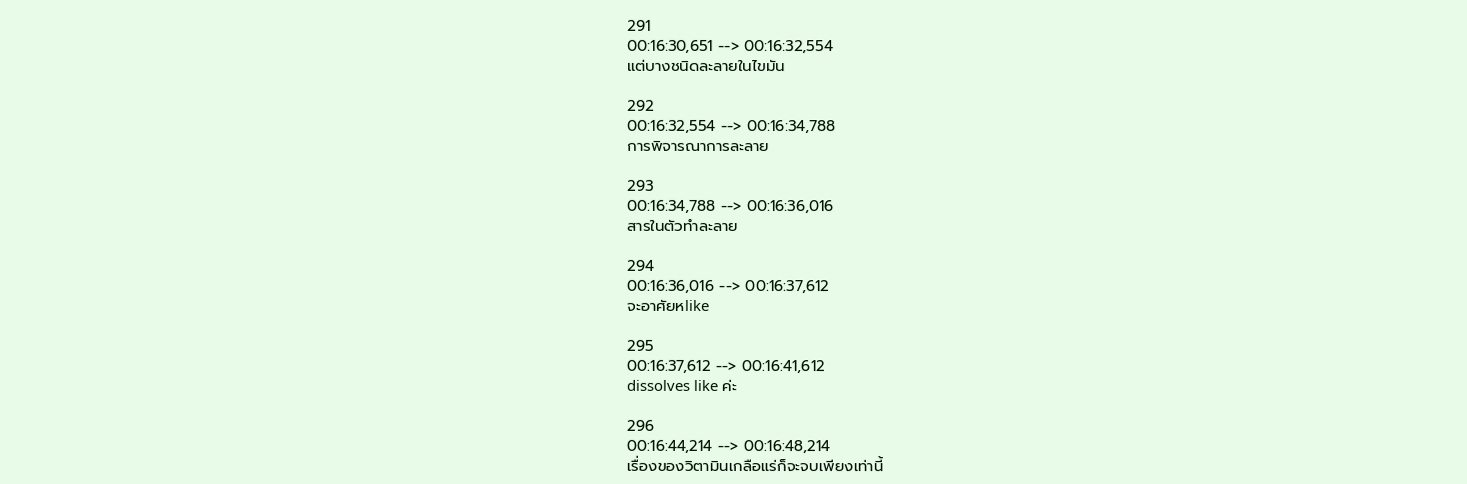291
00:16:30,651 --> 00:16:32,554
แต่บางชนิดละลายในไขมัน

292
00:16:32,554 --> 00:16:34,788
การพิจารณาการละลาย

293
00:16:34,788 --> 00:16:36,016
สารในตัวทำละลาย

294
00:16:36,016 --> 00:16:37,612
จะอาศัยหlike

295
00:16:37,612 --> 00:16:41,612
dissolves like ค่ะ

296
00:16:44,214 --> 00:16:48,214
เรื่องของวิตามินเกลือแร่ก็จะจบเพียงเท่านี้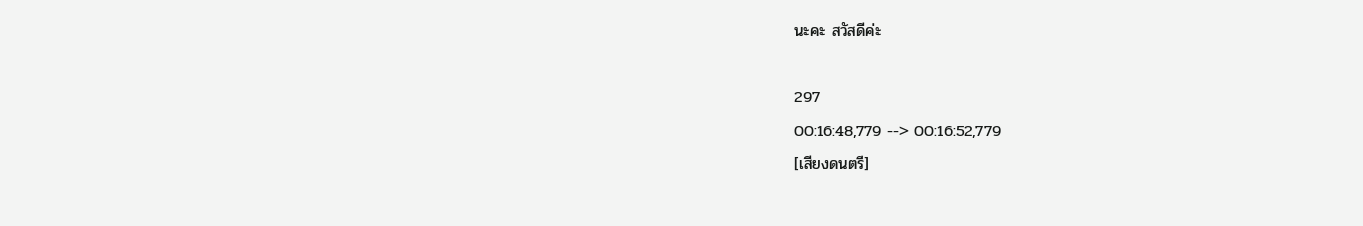นะคะ สวัสดีค่ะ

297
00:16:48,779 --> 00:16:52,779
[เสียงดนตรี]